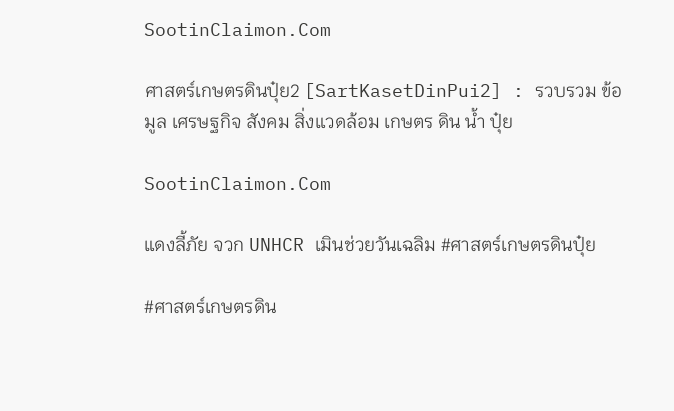SootinClaimon.Com

ศาสตร์เกษตรดินปุ๋ย2 [SartKasetDinPui2] : รวบรวม ข้อมูล เศรษฐกิจ สังคม สิ่งแวดล้อม เกษตร ดิน น้ำ ปุ๋ย

SootinClaimon.Com

แดงลี้ภัย จวก UNHCR เมินช่วยวันเฉลิม #ศาสตร์เกษตรดินปุ๋ย

#ศาสตร์เกษตรดิน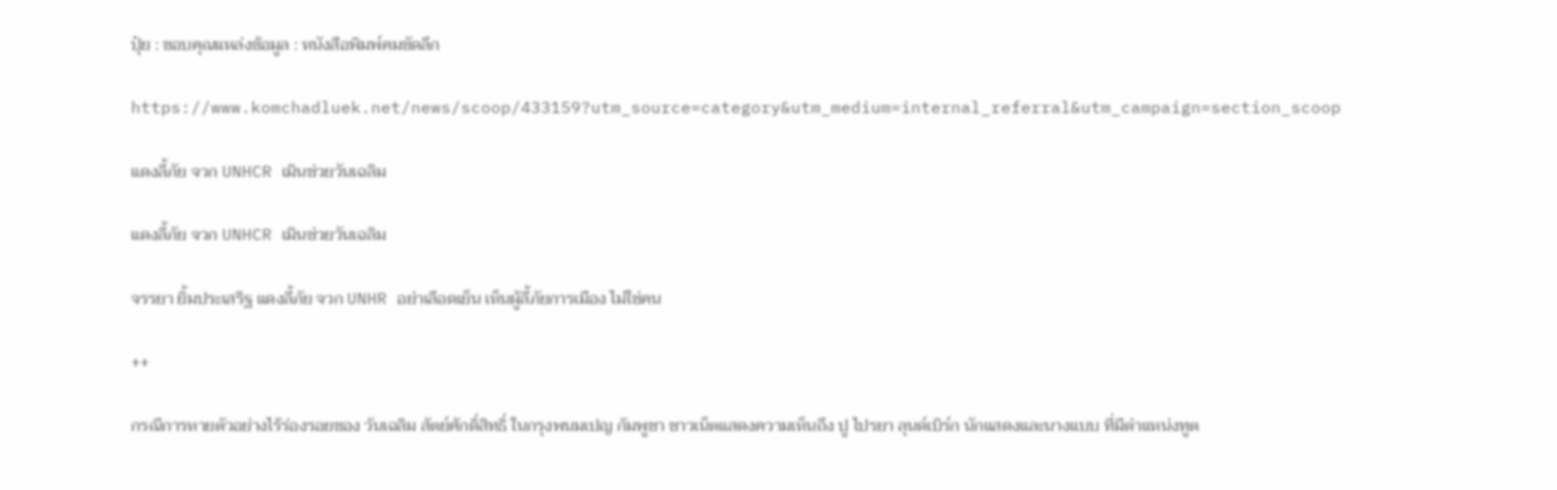ปุ๋ย : ขอบคุณแหล่งข้อมูล : หนังสือพิมพ์คมชัดลึก

https://www.komchadluek.net/news/scoop/433159?utm_source=category&utm_medium=internal_referral&utm_campaign=section_scoop

แดงลี้ภัย จวก UNHCR เมินช่วยวันเฉลิม

แดงลี้ภัย จวก UNHCR เมินช่วยวันเฉลิม

จรรยา ยิ้มประเสริฐ แดงลี้ภัย จวก UNHR อย่าเลือดเย็น เห็นผู้ลี้ภัยการเมือง ไม่ใช่คน

++

กรณีการหายตัวอย่างไร้ร่องรอยของ วันเฉลิม สัตย์ศักดิ์สิทธิ์ ในกรุงพนมเปญ กัมพูชา ชาวเน็ตแสดงความเห็นถึง ปู ไปรยา ลุนด์เบิร์ก นักแสดงและนางแบบ ที่มีตำแหน่งทูต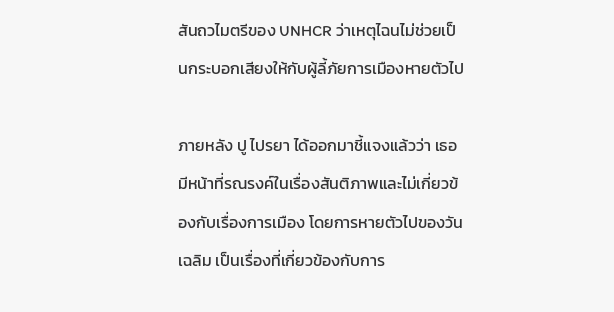สันถวไมตรีของ UNHCR ว่าเหตุไฉนไม่ช่วยเป็นกระบอกเสียงให้กับผู้ลี้ภัยการเมืองหายตัวไป

ภายหลัง ปู ไปรยา ได้ออกมาชี้แจงแล้วว่า เธอมีหน้าที่รณรงค์ในเรื่องสันติภาพและไม่เกี่ยวข้องกับเรื่องการเมือง โดยการหายตัวไปของวันเฉลิม เป็นเรื่องที่เกี่ยวข้องกับการ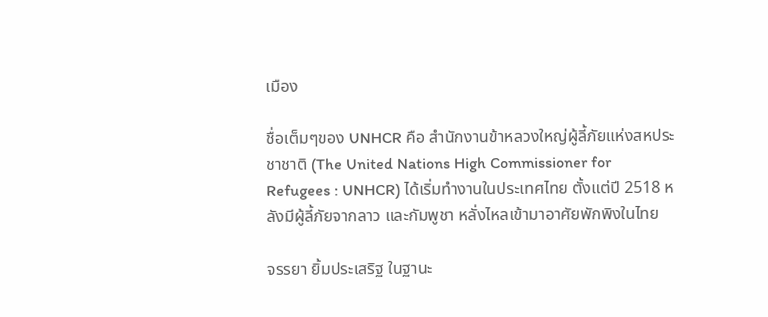เมือง

ชื่อเต็มๆของ UNHCR คือ สำนักงานข้าหลวงใหญ่ผู้ลี้ภัยแห่งสหประชาชาติ (The United Nations High Commissioner for Refugees : UNHCR) ได้เริ่มทำงานในประเทศไทย ตั้งแต่ปี 2518 หลังมีผู้ลี้ภัยจากลาว และกัมพูชา หลั่งไหลเข้ามาอาศัยพักพิงในไทย

จรรยา ยิ้มประเสริฐ ในฐานะ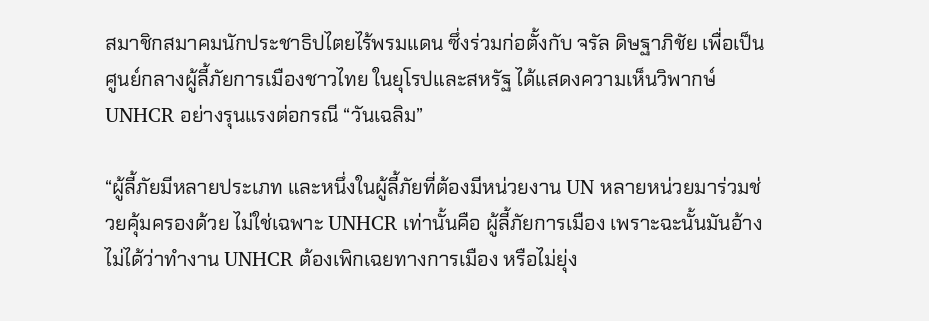สมาชิกสมาคมนักประชาธิปไตยไร้พรมแดน ซึ่งร่วมก่อตั้งกับ จรัล ดิษฐาภิชัย เพื่อเป็นศูนย์กลางผู้ลี้ภัยการเมืองชาวไทย ในยุโรปและสหรัฐ ได้แสดงความเห็นวิพากษ์ UNHCR อย่างรุนแรงต่อกรณี “วันเฉลิม”

“ผู้ลี้ภัยมีหลายประเภท และหนึ่งในผู้ลี้ภัยที่ต้องมีหน่วยงาน UN หลายหน่วยมาร่วมช่วยคุ้มครองด้วย ไม่ใช่เฉพาะ UNHCR เท่านั้นคือ ผู้ลี้ภัยการเมือง เพราะฉะนั้นมันอ้างไม่ได้ว่าทำงาน UNHCR ต้องเพิกเฉยทางการเมือง หรือไม่ยุ่ง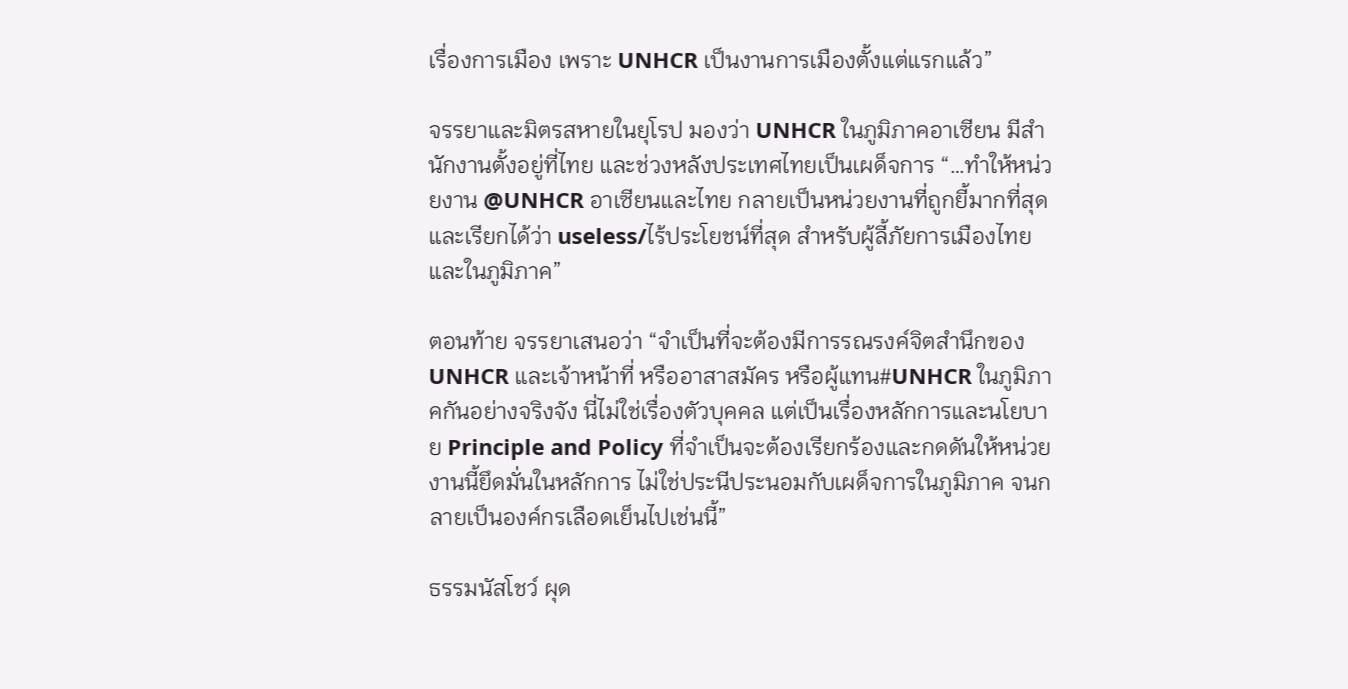เรื่องการเมือง เพราะ UNHCR เป็นงานการเมืองตั้งแต่แรกแล้ว”

จรรยาและมิตรสหายในยุโรป มองว่า UNHCR ในภูมิภาคอาเซียน มีสำนักงานตั้งอยู่ที่ไทย และช่วงหลังประเทศไทยเป็นเผด็จการ “…ทำให้หน่วยงาน @UNHCR อาเซียนและไทย กลายเป็นหน่วยงานที่ถูกยี้มากที่สุด และเรียกได้ว่า useless/ไร้ประโยชน์ที่สุด สำหรับผู้ลี้ภัยการเมืองไทยและในภูมิภาค”

ตอนท้าย จรรยาเสนอว่า “จำเป็นที่จะต้องมีการรณรงค์จิตสำนึกของ UNHCR และเจ้าหน้าที่ หรืออาสาสมัคร หรือผู้แทน#UNHCR ในภูมิภาคกันอย่างจริงจัง นี่ไม่ใช่เรื่องตัวบุคคล แต่เป็นเรื่องหลักการและนโยบาย Principle and Policy ที่จำเป็นจะต้องเรียกร้องและกดดันให้หน่วยงานนี้ยึดมั่นในหลักการ ไม่ใช่ประนีประนอมกับเผด็จการในภูมิภาค จนกลายเป็นองค์กรเลือดเย็นไปเช่นนี้”

ธรรมนัสโชว์ ผุด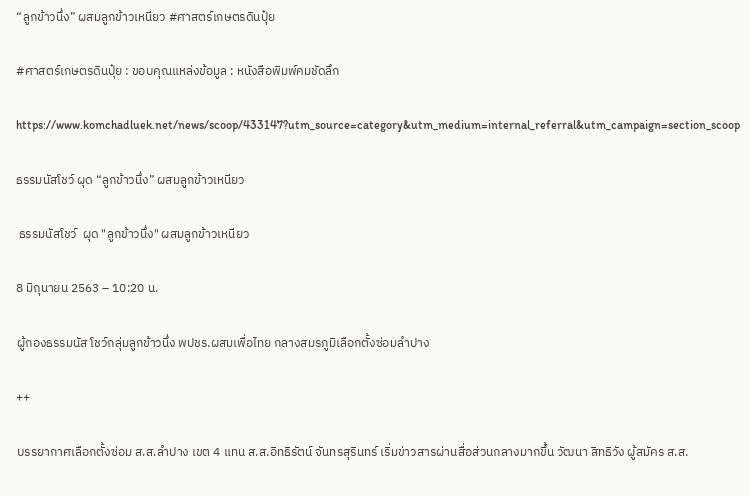“ลูกข้าวนึ่ง” ผสมลูกข้าวเหนียว #ศาสตร์เกษตรดินปุ๋ย

#ศาสตร์เกษตรดินปุ๋ย : ขอบคุณแหล่งข้อมูล : หนังสือพิมพ์คมชัดลึก

https://www.komchadluek.net/news/scoop/433147?utm_source=category&utm_medium=internal_referral&utm_campaign=section_scoop

ธรรมนัสโชว์ ผุด “ลูกข้าวนึ่ง” ผสมลูกข้าวเหนียว

 ธรรมนัสโชว์  ผุด "ลูกข้าวนึ่ง" ผสมลูกข้าวเหนียว

8 มิถุนายน 2563 – 10:20 น.

ผู้กองธรรมนัส โชว์กลุ่มลูกข้าวนึ่ง พปชร.ผสมเพื่อไทย กลางสมรภูมิเลือกตั้งซ่อมลำปาง

++

บรรยากาศเลือกตั้งซ่อม ส.ส.ลำปาง เขต 4 แทน ส.ส.อิทธิรัตน์ จันทรสุรินทร์ เริ่มข่าวสารผ่านสื่อส่วนกลางมากขึ้น วัฒนา สิทธิวัง ผู้สมัคร ส.ส.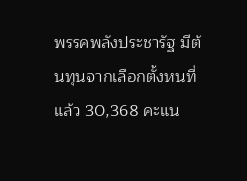พรรคพลังประชารัฐ มีต้นทุนจากเลือกตั้งหนที่แล้ว 30,368 คะแน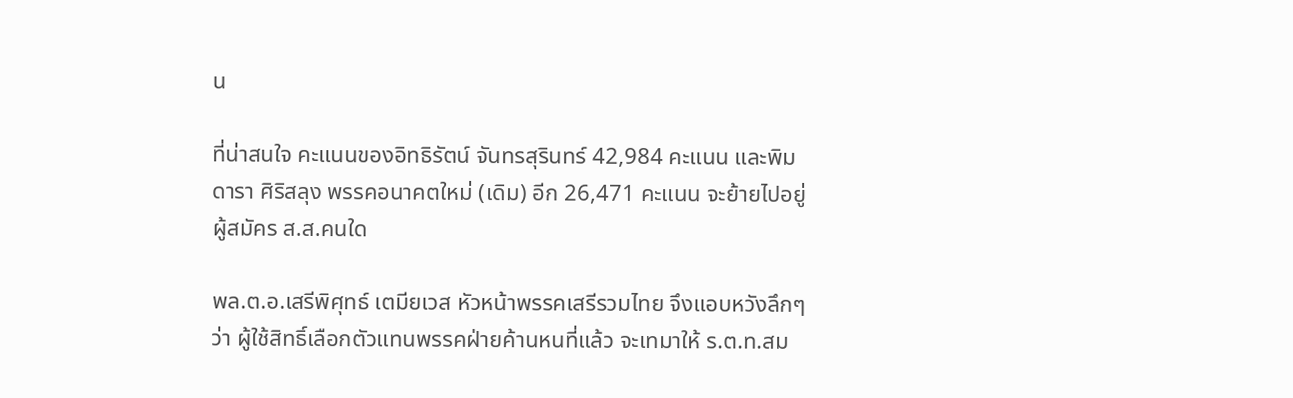น

ที่น่าสนใจ คะแนนของอิทธิรัตน์ จันทรสุรินทร์ 42,984 คะแนน และพิมดารา ศิริสลุง พรรคอนาคตใหม่ (เดิม) อีก 26,471 คะแนน จะย้ายไปอยู่ผู้สมัคร ส.ส.คนใด

พล.ต.อ.เสรีพิศุทธ์ เตมียเวส หัวหน้าพรรคเสรีรวมไทย จึงแอบหวังลึกๆ ว่า ผู้ใช้สิทธิ์เลือกตัวแทนพรรคฝ่ายค้านหนที่แล้ว จะเทมาให้ ร.ต.ท.สม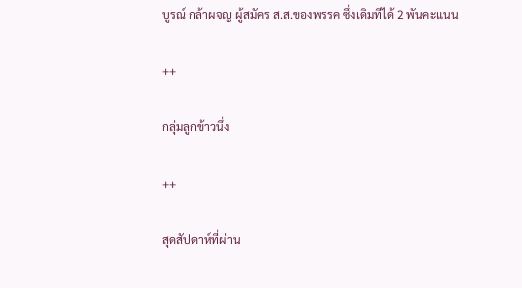บูรณ์ กล้าผจญ ผู้สมัคร ส.ส.ของพรรค ซึ่งเดิมทีได้ 2 พันคะแนน

++

กลุ่มลูกข้าวนึ่ง

++

สุดสัปดาห์ที่ผ่าน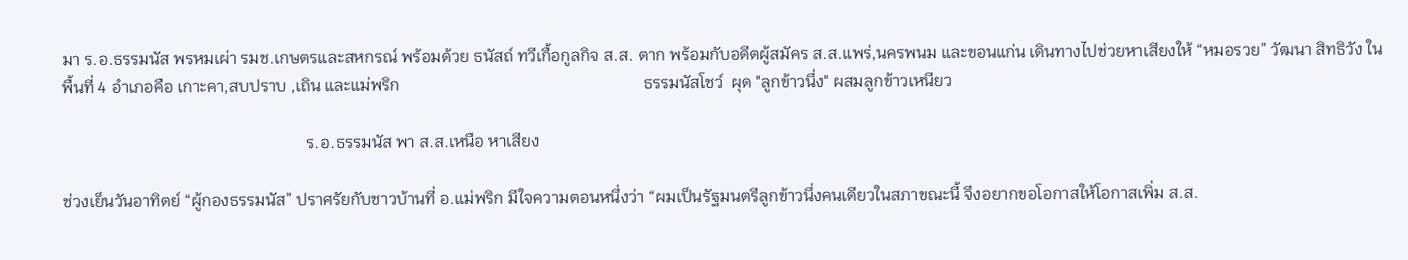มา ร.อ.ธรรมนัส พรหมเผ่า รมช.เกษตรและสหกรณ์ พร้อมด้วย ธนัสถ์ ทวีเกื้อกูลกิจ ส.ส. ตาก พร้อมกับอดีตผู้สมัคร ส.ส.แพร่,นครพนม และขอนแก่น เดินทางไปช่วยหาเสียงให้ “หมอรวย” วัฒนา สิทธิวัง ในพื้นที่ 4 อำเภอคือ เกาะคา,สบปราบ ,เถิน และแม่พริก                                                           ธรรมนัสโชว์  ผุด "ลูกข้าวนึ่ง" ผสมลูกข้าวเหนียว

                                                           ร.อ.ธรรมนัส พา ส.ส.เหนือ หาเสียง

ช่วงเย็นวันอาทิตย์ “ผู้กองธรรมนัส” ปราศรัยกับชาวบ้านที่ อ.แม่พริก มีใจความตอนหนึ่งว่า “ผมเป็นรัฐมนตรีลูกข้าวนึ่งคนเดียวในสภาขณะนี้ จึงอยากขอโอกาสให้โอกาสเพิ่ม ส.ส.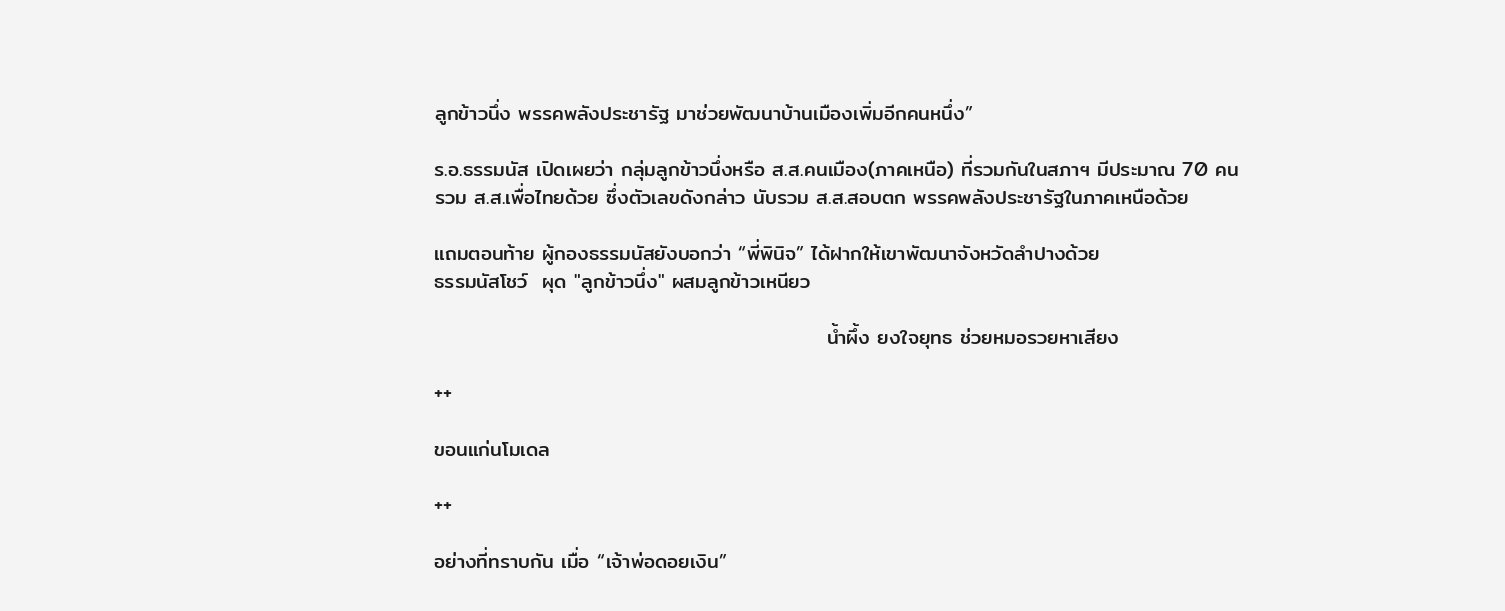ลูกข้าวนึ่ง พรรคพลังประชารัฐ มาช่วยพัฒนาบ้านเมืองเพิ่มอีกคนหนึ่ง”

ร.อ.ธรรมนัส เปิดเผยว่า กลุ่มลูกข้าวนึ่งหรือ ส.ส.คนเมือง(ภาคเหนือ) ที่รวมกันในสภาฯ มีประมาณ 70 คน รวม ส.ส.เพื่อไทยด้วย ซึ่งตัวเลขดังกล่าว นับรวม ส.ส.สอบตก พรรคพลังประชารัฐในภาคเหนือด้วย

แถมตอนท้าย ผู้กองธรรมนัสยังบอกว่า “พี่พินิจ” ได้ฝากให้เขาพัฒนาจังหวัดลำปางด้วย                                                       ธรรมนัสโชว์  ผุด "ลูกข้าวนึ่ง" ผสมลูกข้าวเหนียว

                                                     น้ำผึ้ง ยงใจยุทธ ช่วยหมอรวยหาเสียง

++

ขอนแก่นโมเดล

++

อย่างที่ทราบกัน เมื่อ “เจ้าพ่อดอยเงิน”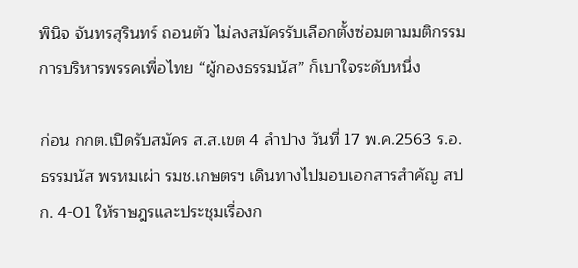พินิจ จันทรสุรินทร์ ถอนตัว ไม่ลงสมัครรับเลือกตั้งซ่อมตามมติกรรมการบริหารพรรคเพื่อไทย “ผู้กองธรรมนัส” ก็เบาใจระดับหนึ่ง

ก่อน กกต.เปิดรับสมัคร ส.ส.เขต 4 ลำปาง วันที่ 17 พ.ค.2563 ร.อ.ธรรมนัส พรหมเผ่า รมช.เกษตรฯ เดินทางไปมอบเอกสารสำคัญ สปก. 4-01 ให้ราษฎรและประชุมเรื่องก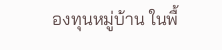องทุนหมู่บ้าน ในพื้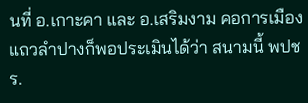นที่ อ.เกาะคา และ อ.เสริมงาม คอการเมืองแถวลำปางก็พอประเมินได้ว่า สนามนี้ พปชร.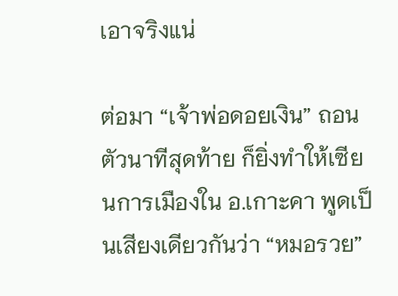เอาจริงแน่

ต่อมา “เจ้าพ่อดอยเงิน” ถอนตัวนาทีสุดท้าย ก็ยิ่งทำให้เซียนการเมืองใน อ.เกาะคา พูดเป็นเสียงเดียวกันว่า “หมอรวย”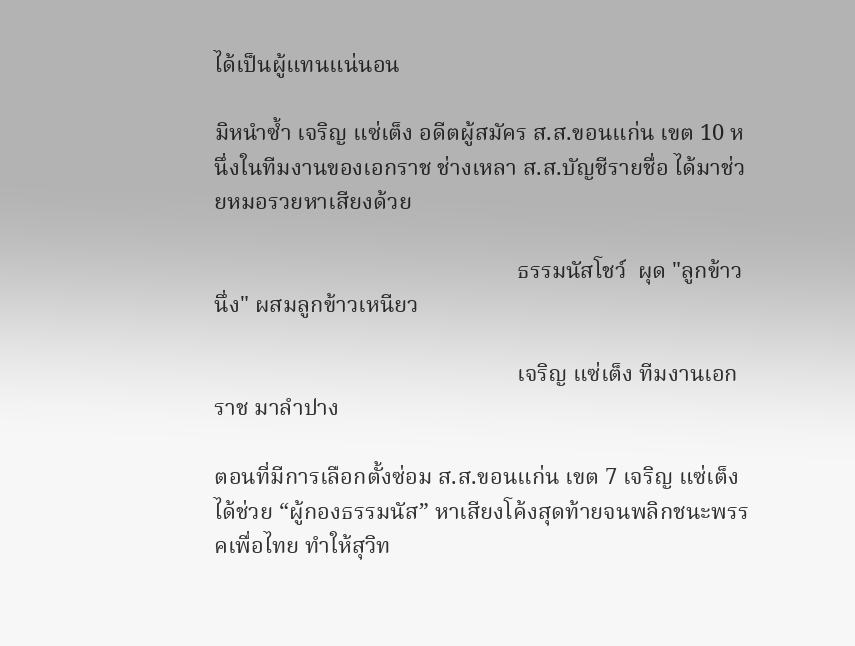ได้เป็นผู้แทนแน่นอน

มิหนำซ้ำ เจริญ แซ่เต็ง อดีตผู้สมัคร ส.ส.ขอนแก่น เขต 10 หนึ่งในทีมงานของเอกราช ช่างเหลา ส.ส.บัญชีรายชื่อ ได้มาช่วยหมอรวยหาเสียงด้วย

                                                     ธรรมนัสโชว์  ผุด "ลูกข้าวนึ่ง" ผสมลูกข้าวเหนียว

                                                     เจริญ แซ่เต็ง ทีมงานเอกราช มาลำปาง

ตอนที่มีการเลือกตั้งซ่อม ส.ส.ขอนแก่น เขต 7 เจริญ แซ่เต็ง ได้ช่วย “ผู้กองธรรมนัส” หาเสียงโค้งสุดท้ายจนพลิกชนะพรรคเพื่อไทย ทำให้สุวิท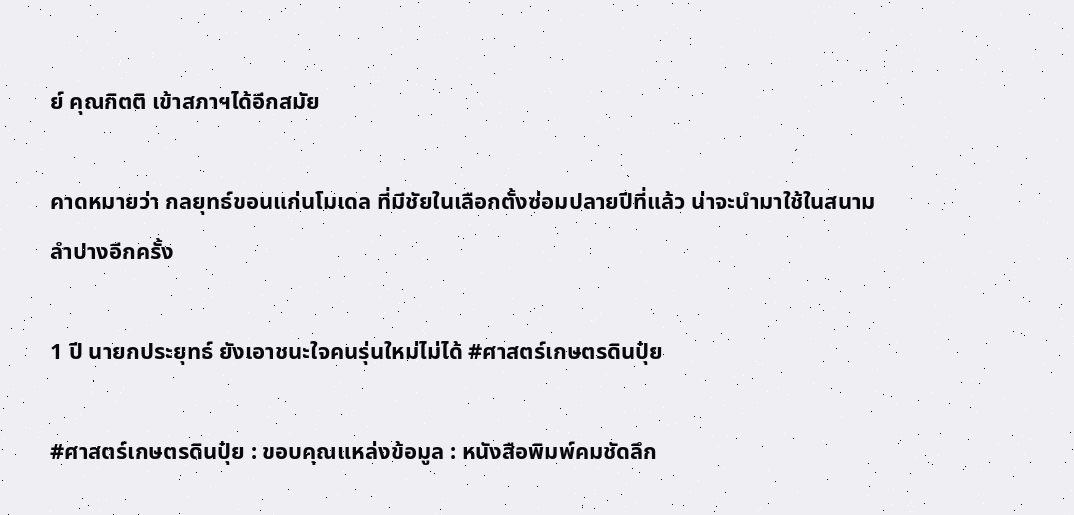ย์ คุณกิตติ เข้าสภาฯได้อีกสมัย

คาดหมายว่า กลยุทธ์ขอนแก่นโมเดล ที่มีชัยในเลือกตั้งซ่อมปลายปีที่แล้ว น่าจะนำมาใช้ในสนามลำปางอีกครั้ง

1 ปี นายกประยุทธ์ ยังเอาชนะใจคนรุ่นใหม่ไม่ได้ #ศาสตร์เกษตรดินปุ๋ย

#ศาสตร์เกษตรดินปุ๋ย : ขอบคุณแหล่งข้อมูล : หนังสือพิมพ์คมชัดลึก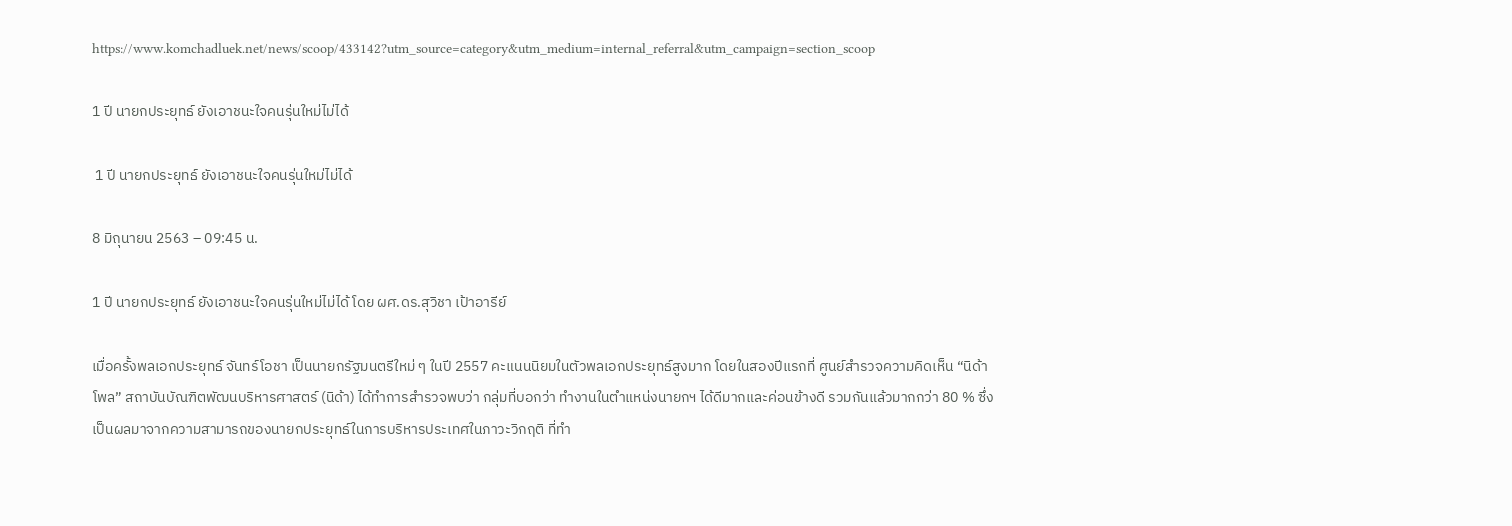https://www.komchadluek.net/news/scoop/433142?utm_source=category&utm_medium=internal_referral&utm_campaign=section_scoop

1 ปี นายกประยุทธ์ ยังเอาชนะใจคนรุ่นใหม่ไม่ได้

 1 ปี นายกประยุทธ์ ยังเอาชนะใจคนรุ่นใหม่ไม่ได้

8 มิถุนายน 2563 – 09:45 น.

1 ปี นายกประยุทธ์ ยังเอาชนะใจคนรุ่นใหม่ไม่ได้ โดย ผศ.ดร.สุวิชา เป้าอารีย์

เมื่อครั้งพลเอกประยุทธ์ จันทร์โอชา เป็นนายกรัฐมนตรีใหม่ ๆ ในปี 2557 คะแนนนิยมในตัวพลเอกประยุทธ์สูงมาก โดยในสองปีแรกที่ ศูนย์สำรวจความคิดเห็น “นิด้าโพล” สถาบันบัณฑิตพัฒนบริหารศาสตร์ (นิด้า) ได้ทำการสำรวจพบว่า กลุ่มที่บอกว่า ทำงานในตำแหน่งนายกฯ ได้ดีมากและค่อนข้างดี รวมกันแล้วมากกว่า 80 % ซึ่งเป็นผลมาจากความสามารถของนายกประยุทธ์ในการบริหารประเทศในภาวะวิกฤติ ที่ทำ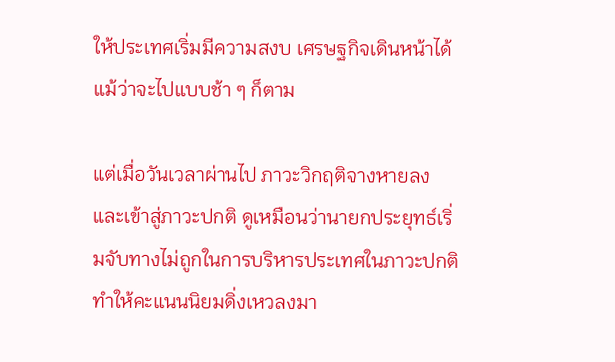ให้ประเทศเริ่มมีความสงบ เศรษฐกิจเดินหน้าได้แม้ว่าจะไปแบบช้า ๆ ก็ตาม

แต่เมื่อวันเวลาผ่านไป ภาวะวิกฤติจางหายลง และเข้าสู่ภาวะปกติ ดูเหมือนว่านายกประยุทธ์เริ่มจับทางไม่ถูกในการบริหารประเทศในภาวะปกติ ทำให้คะแนนนิยมดิ่งเหวลงมา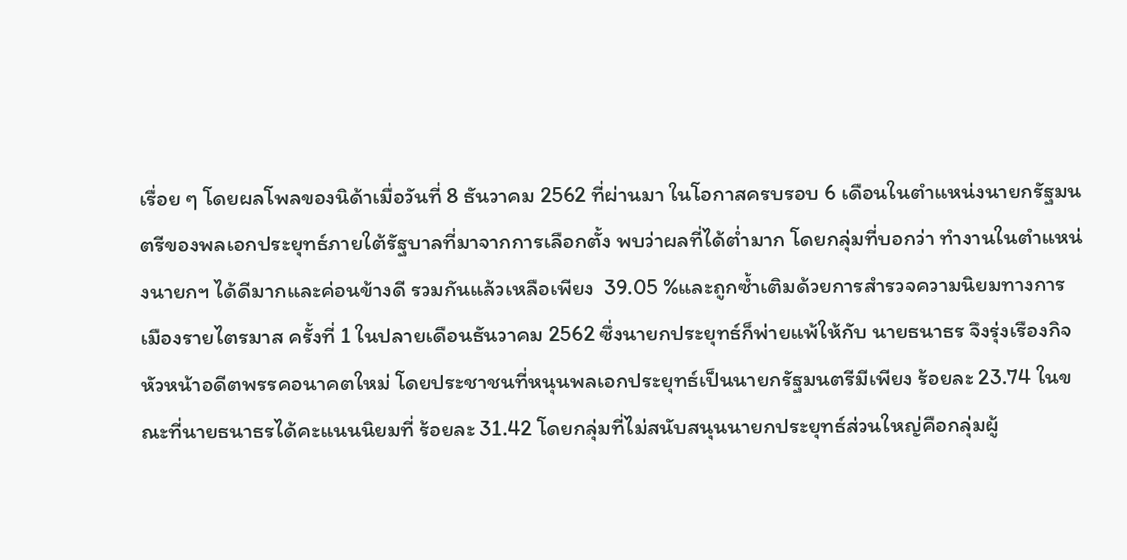เรื่อย ๆ โดยผลโพลของนิด้าเมื่อวันที่ 8 ธันวาคม 2562 ที่ผ่านมา ในโอกาสครบรอบ 6 เดือนในตำแหน่งนายกรัฐมนตรีของพลเอกประยุทธ์ภายใต้รัฐบาลที่มาจากการเลือกตั้ง พบว่าผลที่ได้ต่ำมาก โดยกลุ่มที่บอกว่า ทำงานในตำแหน่งนายกฯ ได้ดีมากและค่อนข้างดี รวมกันแล้วเหลือเพียง  39.05 %และถูกซ้ำเติมด้วยการสำรวจความนิยมทางการเมืองรายไตรมาส ครั้งที่ 1 ในปลายเดือนธันวาคม 2562 ซึ่งนายกประยุทธ์ก็พ่ายแพ้ให้กับ นายธนาธร จึงรุ่งเรืองกิจ หัวหน้าอดีตพรรคอนาคตใหม่ โดยประชาชนที่หนุนพลเอกประยุทธ์เป็นนายกรัฐมนตรีมีเพียง ร้อยละ 23.74 ในขณะที่นายธนาธรได้คะแนนนิยมที่ ร้อยละ 31.42 โดยกลุ่มที่ไม่สนับสนุนนายกประยุทธ์ส่วนใหญ่คือกลุ่มผู้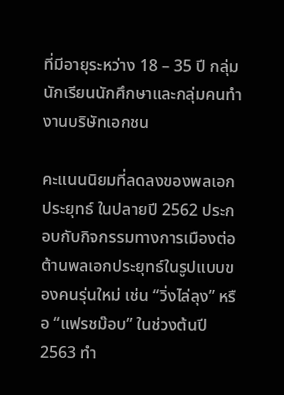ที่มีอายุระหว่าง 18 – 35 ปี กลุ่มนักเรียนนักศึกษาและกลุ่มคนทำงานบริษัทเอกชน

คะแนนนิยมที่ลดลงของพลเอกประยุทธ์ ในปลายปี 2562 ประกอบกับกิจกรรมทางการเมืองต่อต้านพลเอกประยุทธ์ในรูปแบบของคนรุ่นใหม่ เช่น “วิ่งไล่ลุง” หรือ “แฟรชม๊อบ” ในช่วงต้นปี 2563 ทำ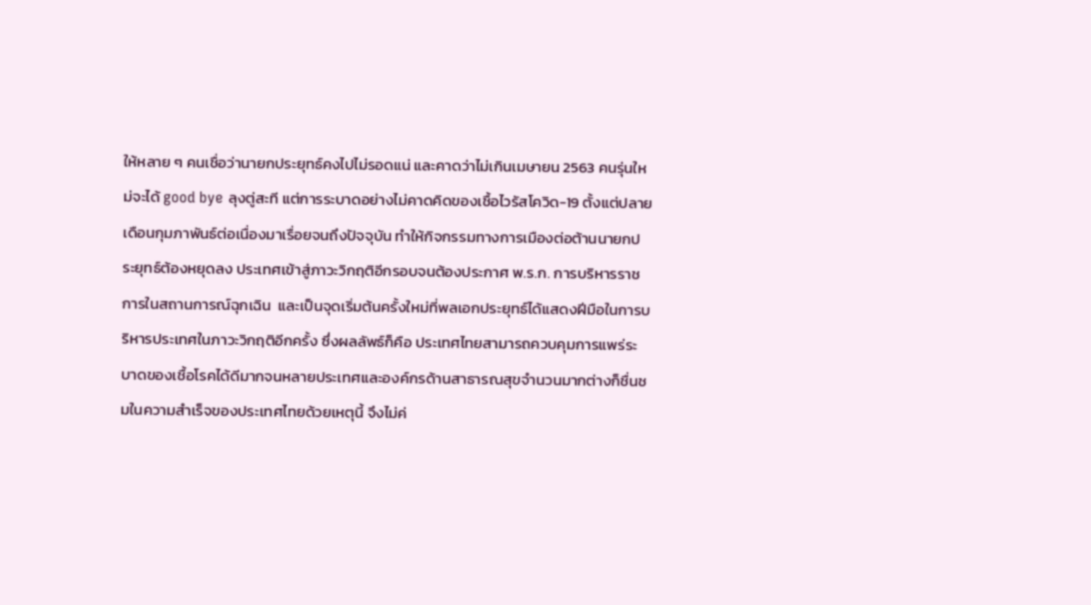ให้หลาย ๆ คนเชื่อว่านายกประยุทธ์คงไปไม่รอดแน่ และคาดว่าไม่เกินเมษายน 2563 คนรุ่นใหม่จะได้ good bye ลุงตู่สะที แต่การระบาดอย่างไม่คาดคิดของเชื้อไวรัสโควิด-19 ตั้งแต่ปลายเดือนกุมภาพันธ์ต่อเนื่องมาเรื่อยจนถึงปัจจุบัน ทำให้กิจกรรมทางการเมืองต่อต้านนายกประยุทธ์ต้องหยุดลง ประเทศเข้าสู่ภาวะวิกฤติอีกรอบจนต้องประกาศ พ.ร.ก. การบริหารราชการในสถานการณ์ฉุกเฉิน  และเป็นจุดเริ่มต้นครั้งใหม่ที่พลเอกประยุทธ์ได้แสดงฝีมือในการบริหารประเทศในภาวะวิกฤติอีกครั้ง ซึ่งผลลัพธ์ก็คือ ประเทศไทยสามารถควบคุมการแพร่ระบาดของเชื้อโรคได้ดีมากจนหลายประเทศและองค์กรด้านสาธารณสุขจำนวนมากต่างก็ชื่นชมในความสำเร็จของประเทศไทยด้วยเหตุนี้ จึงไม่ค่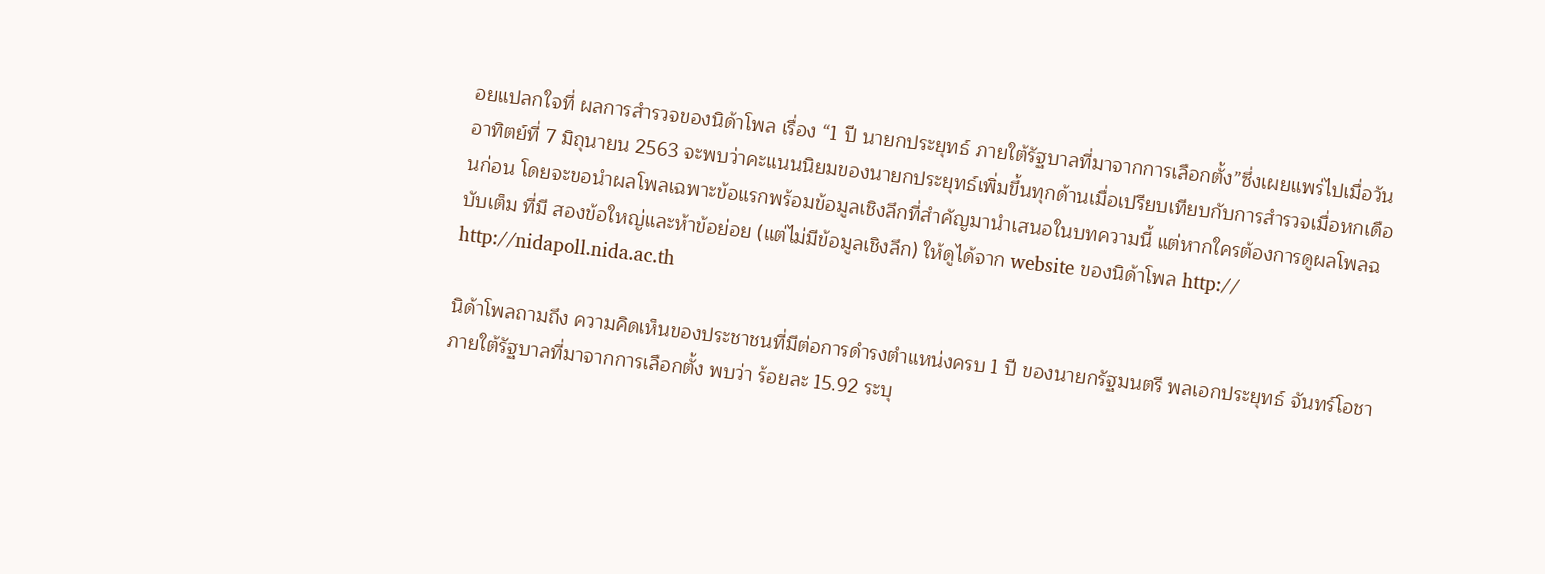อยแปลกใจที่ ผลการสำรวจของนิด้าโพล เรื่อง “1 ปี นายกประยุทธ์ ภายใต้รัฐบาลที่มาจากการเลือกตั้ง”ซึ่งเผยแพร่ไปเมื่อวันอาทิตย์ที่ 7 มิถุนายน 2563 จะพบว่าคะแนนนิยมของนายกประยุทธ์เพิ่มขึ้นทุกด้านเมื่อเปรียบเทียบกับการสำรวจเมื่อหกเดือนก่อน โดยจะขอนำผลโพลเฉพาะข้อแรกพร้อมข้อมูลเชิงลึกที่สำคัญมานำเสนอในบทความนี้ แต่หากใครต้องการดูผลโพลฉบับเต็ม ที่มี สองข้อใหญ่และห้าข้อย่อย (แต่ไม่มีข้อมูลเชิงลึก) ให้ดูได้จาก website ของนิด้าโพล http://  http://nidapoll.nida.ac.th

นิด้าโพลถามถึง ความคิดเห็นของประชาชนที่มีต่อการดำรงตำแหน่งครบ 1 ปี ของนายกรัฐมนตรี พลเอกประยุทธ์ จันทร์โอชา ภายใต้รัฐบาลที่มาจากการเลือกตั้ง พบว่า ร้อยละ 15.92 ระบุ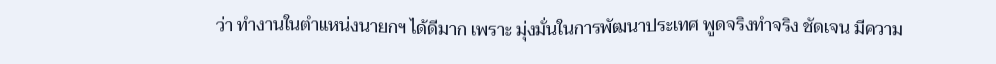ว่า ทำงานในตำแหน่งนายกฯ ได้ดีมาก เพราะ มุ่งมั่นในการพัฒนาประเทศ พูดจริงทำจริง ชัดเจน มีความ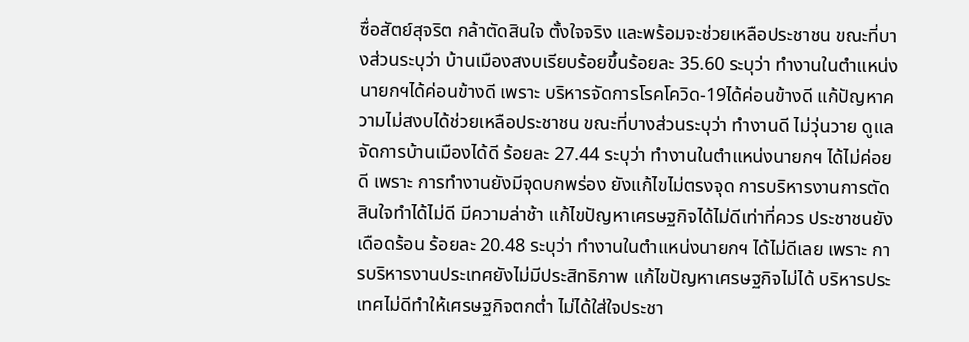ซื่อสัตย์สุจริต กล้าตัดสินใจ ตั้งใจจริง และพร้อมจะช่วยเหลือประชาชน ขณะที่บางส่วนระบุว่า บ้านเมืองสงบเรียบร้อยขึ้นร้อยละ 35.60 ระบุว่า ทำงานในตำแหน่งนายกฯได้ค่อนข้างดี เพราะ บริหารจัดการโรคโควิด-19ได้ค่อนข้างดี แก้ปัญหาความไม่สงบได้ช่วยเหลือประชาชน ขณะที่บางส่วนระบุว่า ทำงานดี ไม่วุ่นวาย ดูแลจัดการบ้านเมืองได้ดี ร้อยละ 27.44 ระบุว่า ทำงานในตำแหน่งนายกฯ ได้ไม่ค่อยดี เพราะ การทำงานยังมีจุดบกพร่อง ยังแก้ไขไม่ตรงจุด การบริหารงานการตัดสินใจทำได้ไม่ดี มีความล่าช้า แก้ไขปัญหาเศรษฐกิจได้ไม่ดีเท่าที่ควร ประชาชนยังเดือดร้อน ร้อยละ 20.48 ระบุว่า ทำงานในตำแหน่งนายกฯ ได้ไม่ดีเลย เพราะ การบริหารงานประเทศยังไม่มีประสิทธิภาพ แก้ไขปัญหาเศรษฐกิจไม่ได้ บริหารประเทศไม่ดีทำให้เศรษฐกิจตกต่ำ ไม่ได้ใส่ใจประชา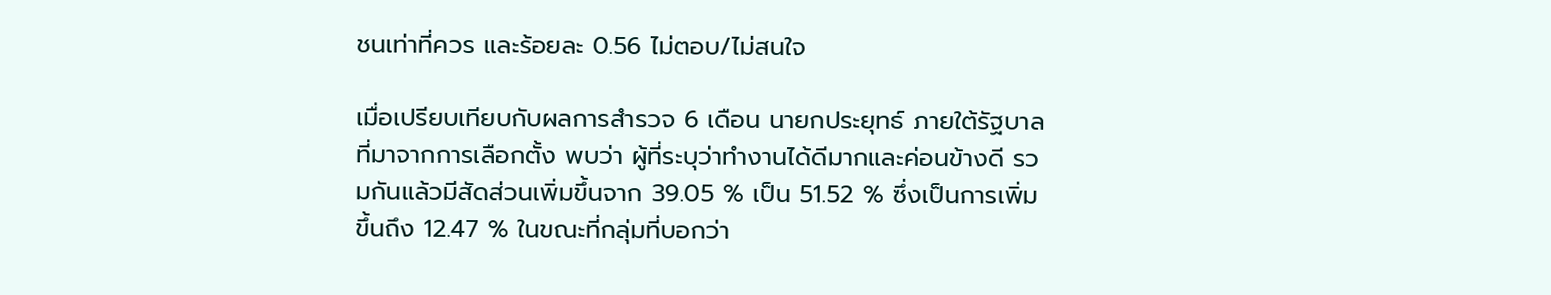ชนเท่าที่ควร และร้อยละ 0.56 ไม่ตอบ/ไม่สนใจ

เมื่อเปรียบเทียบกับผลการสำรวจ 6 เดือน นายกประยุทธ์ ภายใต้รัฐบาลที่มาจากการเลือกตั้ง พบว่า ผู้ที่ระบุว่าทำงานได้ดีมากและค่อนข้างดี รวมกันแล้วมีสัดส่วนเพิ่มขึ้นจาก 39.05 % เป็น 51.52 % ซึ่งเป็นการเพิ่มขึ้นถึง 12.47 % ในขณะที่กลุ่มที่บอกว่า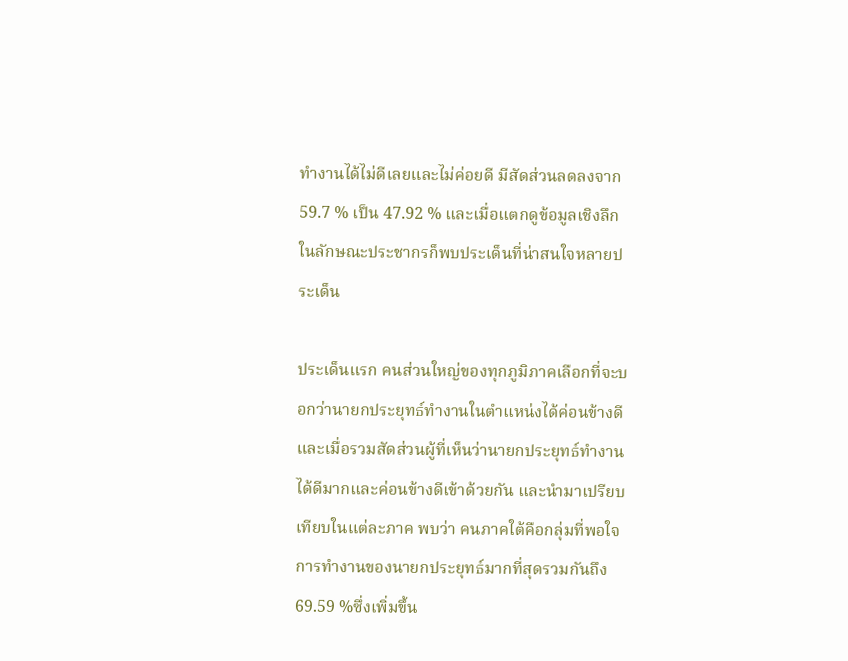ทำงานได้ไม่ดีเลยและไม่ค่อยดี มีสัดส่วนลดลงจาก 59.7 % เป็น 47.92 % และเมื่อแตกดูข้อมูลเชิงลึกในลักษณะประชากรก็พบประเด็นที่น่าสนใจหลายประเด็น

ประเด็นแรก คนส่วนใหญ่ของทุกภูมิภาคเลือกที่จะบอกว่านายกประยุทธ์ทำงานในตำแหน่งได้ค่อนข้างดี และเมื่อรวมสัดส่วนผู้ที่เห็นว่านายกประยุทธ์ทำงานได้ดีมากและค่อนข้างดีเข้าด้วยกัน และนำมาเปรียบเทียบในแต่ละภาค พบว่า คนภาคใต้คือกลุ่มที่พอใจการทำงานของนายกประยุทธ์มากที่สุดรวมกันถึง 69.59 %ซึ่งเพิ่มขึ้น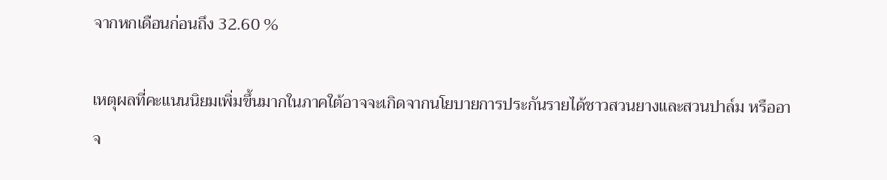จากหกเดือนก่อนถึง 32.60 %

เหตุผลที่คะแนนนิยมเพิ่มขึ้นมากในภาคใต้อาจจะเกิดจากนโยบายการประกันรายได้ชาวสวนยางและสวนปาล์ม หรืออาจ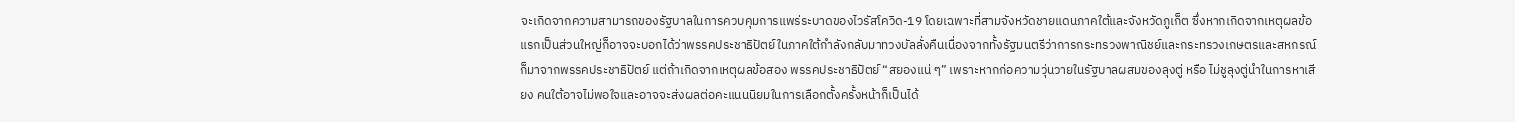จะเกิดจากความสามารถของรัฐบาลในการควบคุมการแพร่ระบาดของไวรัสโควิด-19 โดยเฉพาะที่สามจังหวัดชายแดนภาคใต้และจังหวัดภูเก็ต ซึ่งหากเกิดจากเหตุผลข้อแรกเป็นส่วนใหญ่ก็อาจจะบอกได้ว่าพรรคประชาธิปัตย์ในภาคใต้กำลังกลับมาทวงบัลลั่งคืนเนื่องจากทั้งรัฐมนตรีว่าการกระทรวงพาณิชย์และกระทรวงเกษตรและสหกรณ์ก็มาจากพรรคประชาธิปัตย์ แต่ถ้าเกิดจากเหตุผลข้อสอง พรรคประชาธิปัตย์ “สยองแน่ ๆ” เพราะหากก่อความวุ่นวายในรัฐบาลผสมของลุงตู่ หรือ ไม่ชูลุงตู่นำในการหาเสียง คนใต้อาจไม่พอใจและอาจจะส่งผลต่อคะแนนนิยมในการเลือกตั้งครั้งหน้าก็เป็นได้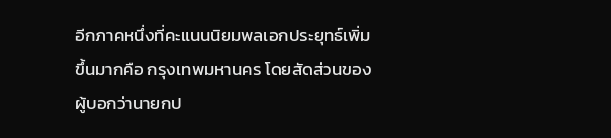อีกภาคหนึ่งที่คะแนนนิยมพลเอกประยุทธ์เพิ่มขึ้นมากคือ กรุงเทพมหานคร โดยสัดส่วนของผู้บอกว่านายกป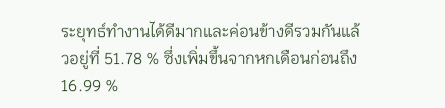ระยุทธ์ทำงานได้ดีมากและค่อนข้างดีรวมกันแล้วอยู่ที่ 51.78 % ซึ่งเพิ่มขึ้นจากหกเดือนก่อนถึง 16.99 %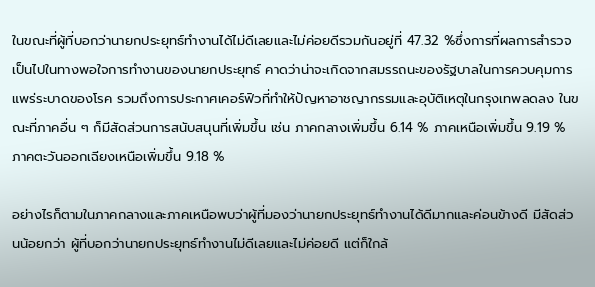ในขณะที่ผู้ที่บอกว่านายกประยุทธ์ทำงานได้ไม่ดีเลยและไม่ค่อยดีรวมกันอยู่ที่ 47.32 %ซึ่งการที่ผลการสำรวจเป็นไปในทางพอใจการทำงานของนายกประยุทธ์ คาดว่าน่าจะเกิดจากสมรรถนะของรัฐบาลในการควบคุมการแพร่ระบาดของโรค รวมถึงการประกาศเคอร์ฟิวที่ทำให้ปัญหาอาชญากรรมและอุบัติเหตุในกรุงเทพลดลง ในขณะที่ภาคอื่น ๆ ก็มีสัดส่วนการสนับสนุนที่เพิ่มขึ้น เช่น ภาคกลางเพิ่มขึ้น 6.14 % ภาคเหนือเพิ่มขึ้น 9.19 % ภาคตะวันออกเฉียงเหนือเพิ่มขึ้น 9.18 %

อย่างไรก็ตามในภาคกลางและภาคเหนือพบว่าผู้ที่มองว่านายกประยุทธ์ทำงานได้ดีมากและค่อนข้างดี มีสัดส่วนน้อยกว่า ผู้ที่บอกว่านายกประยุทธ์ทำงานไม่ดีเลยและไม่ค่อยดี แต่ก็ใกล้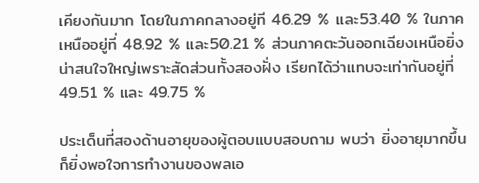เคียงกันมาก โดยในภาคกลางอยู่ที 46.29 % และ53.40 % ในภาคเหนืออยู่ที่ 48.92 % และ50.21 % ส่วนภาคตะวันออกเฉียงเหนือยิ่งน่าสนใจใหญ่เพราะสัดส่วนทั้งสองฝั่ง เรียกได้ว่าแทบจะเท่ากันอยู่ที่ 49.51 % และ 49.75 %

ประเด็นที่สองด้านอายุของผู้ตอบแบบสอบถาม พบว่า ยิ่งอายุมากขึ้นก็ยิ่งพอใจการทำงานของพลเอ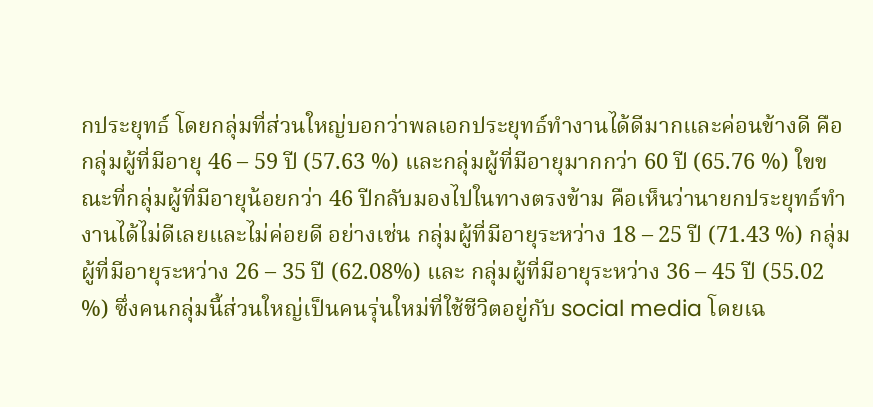กประยุทธ์ โดยกลุ่มที่ส่วนใหญ่บอกว่าพลเอกประยุทธ์ทำงานได้ดีมากและค่อนข้างดี คือ กลุ่มผู้ที่มีอายุ 46 – 59 ปี (57.63 %) และกลุ่มผู้ที่มีอายุมากกว่า 60 ปี (65.76 %) ใขขณะที่กลุ่มผู้ที่มีอายุน้อยกว่า 46 ปีกลับมองไปในทางตรงข้าม คือเห็นว่านายกประยุทธ์ทำงานได้ไม่ดีเลยและไม่ค่อยดี อย่างเช่น กลุ่มผู้ที่มีอายุระหว่าง 18 – 25 ปี (71.43 %) กลุ่มผู้ที่มีอายุระหว่าง 26 – 35 ปี (62.08%) และ กลุ่มผู้ที่มีอายุระหว่าง 36 – 45 ปี (55.02 %) ซึ่งคนกลุ่มนี้ส่วนใหญ่เป็นคนรุ่นใหม่ที่ใช้ชีวิตอยู่กับ social media โดยเฉ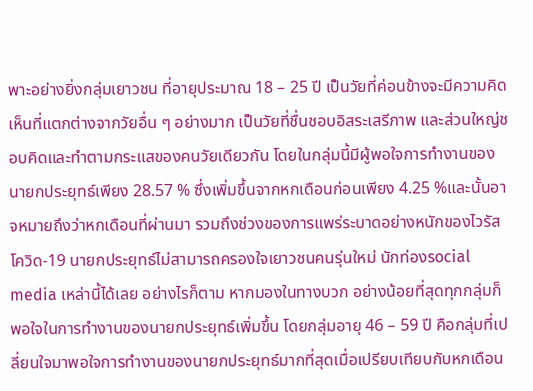พาะอย่างยิ่งกลุ่มเยาวชน ที่อายุประมาณ 18 – 25 ปี เป็นวัยที่ค่อนข้างจะมีความคิดเห็นที่แตกต่างจากวัยอื่น ๆ อย่างมาก เป็นวัยที่ชื่นชอบอิสระเสรีภาพ และส่วนใหญ่ชอบคิดและทำตามกระแสของคนวัยเดียวกัน โดยในกลุ่มนี้มีผู้พอใจการทำงานของนายกประยุทธ์เพียง 28.57 % ซึ่งเพิ่มขึ้นจากหกเดือนก่อนเพียง 4.25 %และนั้นอาจหมายถึงว่าหกเดือนที่ผ่านมา รวมถึงช่วงของการแพร่ระบาดอย่างหนักของไวรัสโควิด-19 นายกประยุทธ์ไม่สามารถครองใจเยาวชนคนรุ่นใหม่ นักท่องsocial media เหล่านี้ได้เลย อย่างไรก็ตาม หากมองในทางบวก อย่างน้อยที่สุดทุกกลุ่มก็พอใจในการทำงานของนายกประยุทธ์เพิ่มขึ้น โดยกลุ่มอายุ 46 – 59 ปี คือกลุ่มที่เปลี่ยนใจมาพอใจการทำงานของนายกประยุทธ์มากที่สุดเมื่อเปรียบเทียบกับหกเดือน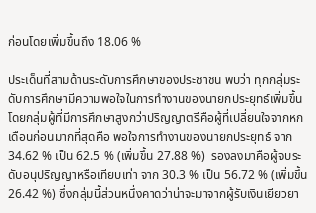ก่อนโดยเพิ่มขึ้นถึง 18.06 %

ประเด็นที่สามด้านระดับการศึกษาของประชาชน พบว่า ทุกกลุ่มระดับการศึกษามีความพอใจในการทำงานของนายกประยุทธ์เพิ่มขึ้น  โดยกลุ่มผู้ที่มีการศึกษาสูงกว่าปริญญาตรีคือผู้ที่เปลี่ยนใจจากหกเดือนก่อนมากที่สุดคือ พอใจการทำงานของนายกประยุทธ์ จาก 34.62 % เป็น 62.5 % (เพิ่มขึ้น 27.88 %)  รองลงมาคือผู้จบระดับอนุปริญญาหรือเทียบเท่า จาก 30.3 % เป็น 56.72 % (เพิ่มขึ้น 26.42 %) ซึ่งกลุ่มนี้ส่วนหนึ่งคาดว่าน่าจะมาจากผู้รับเงินเยียวยา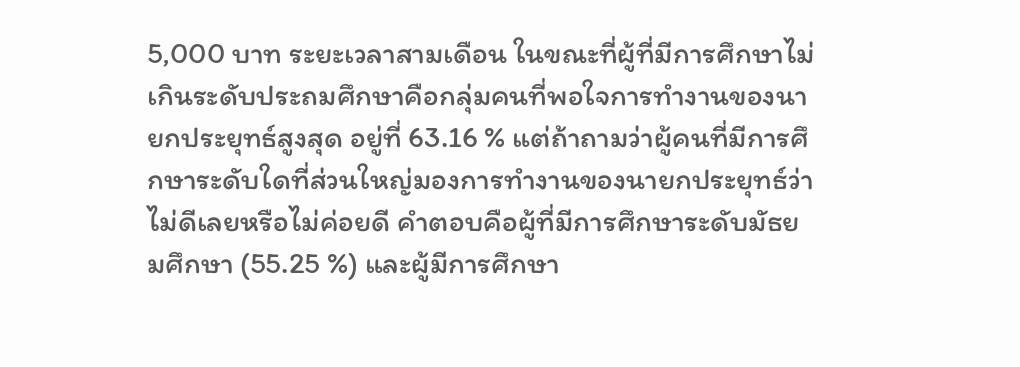5,000 บาท ระยะเวลาสามเดือน ในขณะที่ผู้ที่มีการศึกษาไม่เกินระดับประถมศึกษาคือกลุ่มคนที่พอใจการทำงานของนายกประยุทธ์สูงสุด อยู่ที่ 63.16 % แต่ถ้าถามว่าผู้คนที่มีการศึกษาระดับใดที่ส่วนใหญ่มองการทำงานของนายกประยุทธ์ว่าไม่ดีเลยหรือไม่ค่อยดี คำตอบคือผู้ที่มีการศึกษาระดับมัธยมศึกษา (55.25 %) และผู้มีการศึกษา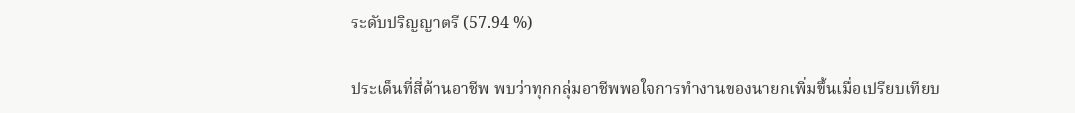ระดับปริญญาตรี (57.94 %)

ประเด็นที่สี่ด้านอาชีพ พบว่าทุกกลุ่มอาชีพพอใจการทำงานของนายกเพิ่มขึ้นเมื่อเปรียบเทียบ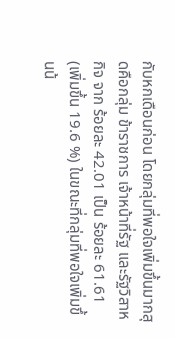กับหกเดือนก่อน โดยกลุ่มที่พอใจเพิ่มขึ้นมากสุดคือกลุ่ม ข้าราชการ เจ้าหน้าที่รัฐ และรัฐวิสาหกิจ จาก ร้อยละ 42.01 เป็น ร้อยละ 61.61 (เพิ่มขึ้น 19.6 %) ในขณะที่กลุ่มที่พอใจเพิ่มขึ้นน้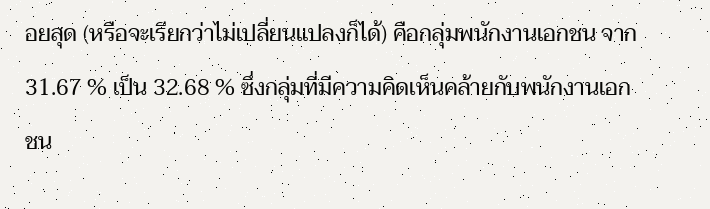อยสุด (หรือจะเรียกว่าไม่เปลี่ยนแปลงก็ได้) คือกลุ่มพนักงานเอกชน จาก 31.67 % เป็น 32.68 % ซึ่งกลุ่มที่มีความคิดเห็นคล้ายกับพนักงานเอกชน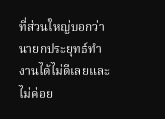ที่ส่วนใหญ่บอกว่านายกประยุทธ์ทำงานได้ไม่ดีเลยและไม่ค่อย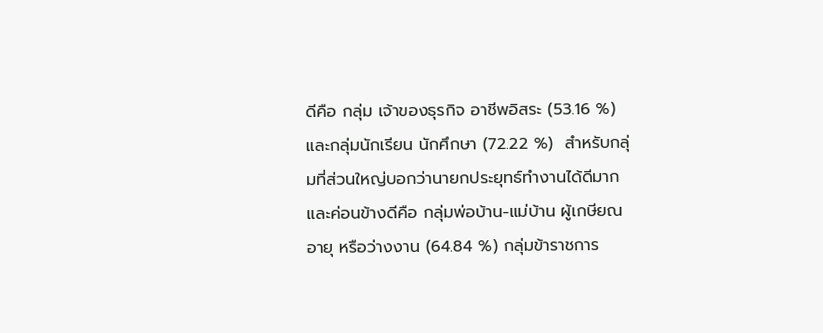ดีคือ กลุ่ม เจ้าของธุรกิจ อาชีพอิสระ (53.16 %) และกลุ่มนักเรียน นักศึกษา (72.22 %)  สำหรับกลุ่มที่ส่วนใหญ่บอกว่านายกประยุทธ์ทำงานได้ดีมากและค่อนข้างดีคือ กลุ่มพ่อบ้าน-แม่บ้าน ผู้เกษียณอายุ หรือว่างงาน (64.84 %) กลุ่มข้าราชการ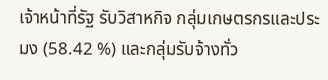เจ้าหน้าที่รัฐ รับวิสาหกิจ กลุ่มเกษตรกรและประมง (58.42 %) และกลุ่มรับจ้างทั่ว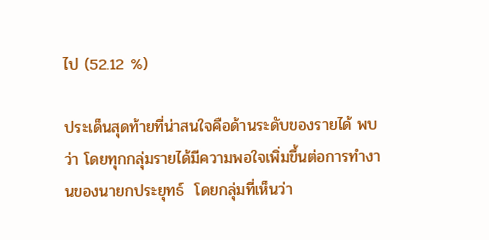ไป (52.12 %)

ประเด็นสุดท้ายที่น่าสนใจคือด้านระดับของรายได้ พบว่า โดยทุกกลุ่มรายได้มีความพอใจเพิ่มขึ้นต่อการทำงานของนายกประยุทธ์  โดยกลุ่มที่เห็นว่า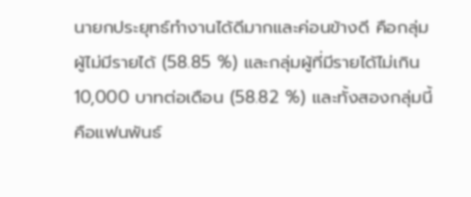นายกประยุทธ์ทำงานได้ดีมากและค่อนข้างดี คือกลุ่ม ผู้ไม่มีรายได้ (58.85 %) และกลุ่มผู้ที่มีรายได้ไม่เกิน 10,000 บาทต่อเดือน (58.82 %) และทั้งสองกลุ่มนี้คือแฟนพันธ์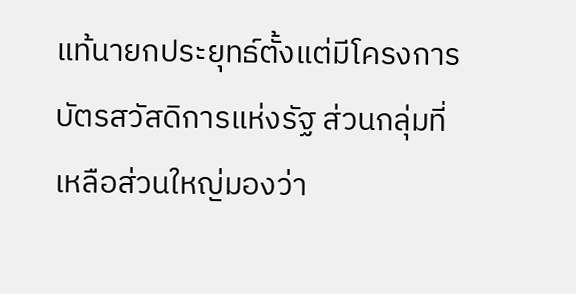แท้นายกประยุทธ์ตั้งแต่มีโครงการ บัตรสวัสดิการแห่งรัฐ ส่วนกลุ่มที่เหลือส่วนใหญ่มองว่า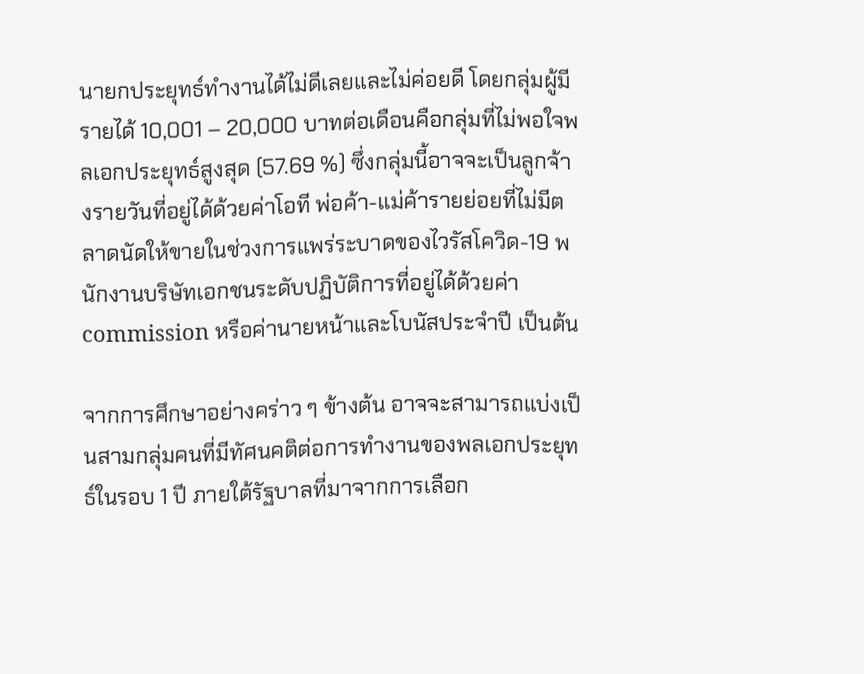นายกประยุทธ์ทำงานได้ไม่ดีเลยและไม่ค่อยดี โดยกลุ่มผู้มีรายได้ 10,001 – 20,000 บาทต่อเดือนคือกลุ่มที่ไม่พอใจพลเอกประยุทธ์สูงสุด (57.69 %) ซึ่งกลุ่มนี้อาจจะเป็นลูกจ้างรายวันที่อยู่ได้ด้วยค่าโอที พ่อค้า-แม่ค้ารายย่อยที่ไม่มีตลาดนัดให้ขายในช่วงการแพร่ระบาดของไวรัสโควิด-19 พนักงานบริษัทเอกชนระดับปฏิบัติการที่อยู่ได้ด้วยค่า commission หรือค่านายหน้าและโบนัสประจำปี เป็นต้น

จากการศึกษาอย่างคร่าว ๆ ข้างต้น อาจจะสามารถแบ่งเป็นสามกลุ่มคนที่มีทัศนคติต่อการทำงานของพลเอกประยุทธ์ในรอบ 1 ปี ภายใต้รัฐบาลที่มาจากการเลือก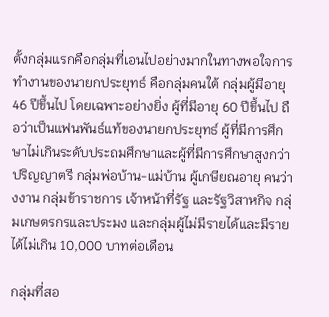ตั้งกลุ่มแรกคือกลุ่มที่เอนไปอย่างมากในทางพอใจการทำงานของนายกประยุทธ์ คือกลุ่มคนใต้ กลุ่มผู้มีอายุ 46 ปีขึ้นไป โดยเฉพาะอย่างยิ่ง ผู้ที่มีอายุ 60 ปีขึ้นไป ถือว่าเป็นแฟนพันธ์แท้ของนายกประยุทธ์ ผู้ที่มีการศึกษาไม่เกินระดับประถมศึกษาและผู้ที่มีการศึกษาสูงกว่าปริญญาตรี กลุ่มพ่อบ้าน-แม่บ้าน ผู้เกษียณอายุ คนว่างงาน กลุ่มข้าราชการ เจ้าหน้าที่รัฐ และรัฐวิสาหกิจ กลุ่มเกษตรกรและประมง และกลุ่มผู้ไม่มีรายได้และมีรายได้ไม่เกิน 10,000 บาทต่อเดือน

กลุ่มที่สอ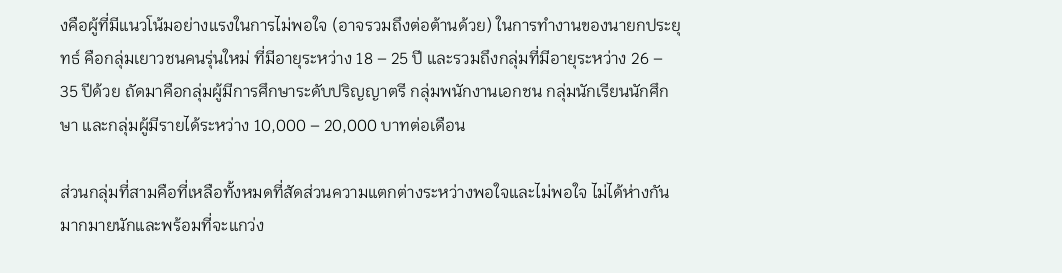งคือผู้ที่มีแนวโน้มอย่างแรงในการไม่พอใจ (อาจรวมถึงต่อต้านด้วย) ในการทำงานของนายกประยุทธ์ คือกลุ่มเยาวชนคนรุ่นใหม่ ที่มีอายุระหว่าง 18 – 25 ปี และรวมถึงกลุ่มที่มีอายุระหว่าง 26 – 35 ปีด้วย ถัดมาคือกลุ่มผู้มีการศึกษาระดับปริญญาตรี กลุ่มพนักงานเอกชน กลุ่มนักเรียนนักศึกษา และกลุ่มผู้มีรายได้ระหว่าง 10,000 – 20,000 บาทต่อเดือน

ส่วนกลุ่มที่สามคือที่เหลือทั้งหมดที่สัดส่วนความแตกต่างระหว่างพอใจและไม่พอใจ ไม่ได้ห่างกันมากมายนักและพร้อมที่จะแกว่ง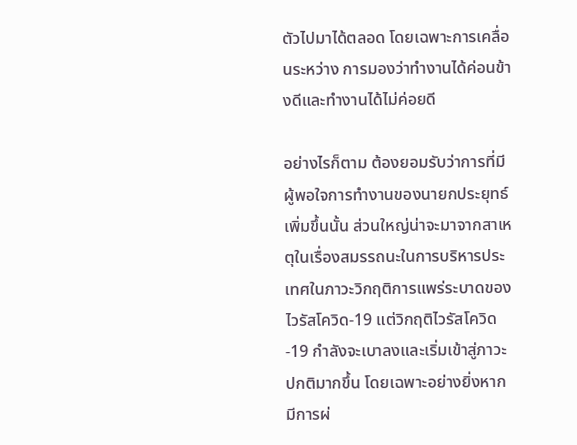ตัวไปมาได้ตลอด โดยเฉพาะการเคลื่อนระหว่าง การมองว่าทำงานได้ค่อนข้างดีและทำงานได้ไม่ค่อยดี

อย่างไรก็ตาม ต้องยอมรับว่าการที่มีผู้พอใจการทำงานของนายกประยุทธ์เพิ่มขึ้นนั้น ส่วนใหญ่น่าจะมาจากสาเหตุในเรื่องสมรรถนะในการบริหารประเทศในภาวะวิกฤติการแพร่ระบาดของไวรัสโควิด-19 แต่วิกฤติไวรัสโควิด-19 กำลังจะเบาลงและเริ่มเข้าสู่ภาวะปกติมากขึ้น โดยเฉพาะอย่างยิ่งหากมีการผ่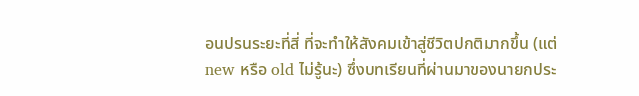อนปรนระยะที่สี่ ที่จะทำให้สังคมเข้าสู่ชีวิตปกติมากขึ้น (แต่ new หรือ old ไม่รู้นะ) ซึ่งบทเรียนที่ผ่านมาของนายกประ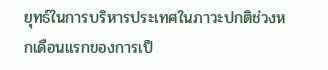ยุทธ์ในการบริหารประเทศในภาวะปกติช่วงหกเดือนแรกของการเป็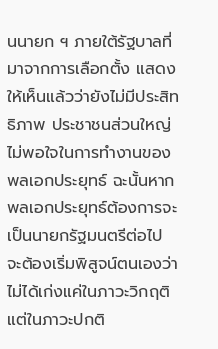นนายก ฯ ภายใต้รัฐบาลที่มาจากการเลือกตั้ง แสดงให้เห็นแล้วว่ายังไม่มีประสิทธิภาพ ประชาชนส่วนใหญ่ไม่พอใจในการทำงานของพลเอกประยุทธ์ ฉะนั้นหากพลเอกประยุทธ์ต้องการจะเป็นนายกรัฐมนตรีต่อไป จะต้องเริ่มพิสูจน์ตนเองว่าไม่ได้เก่งแค่ในภาวะวิกฤติ แต่ในภาวะปกติ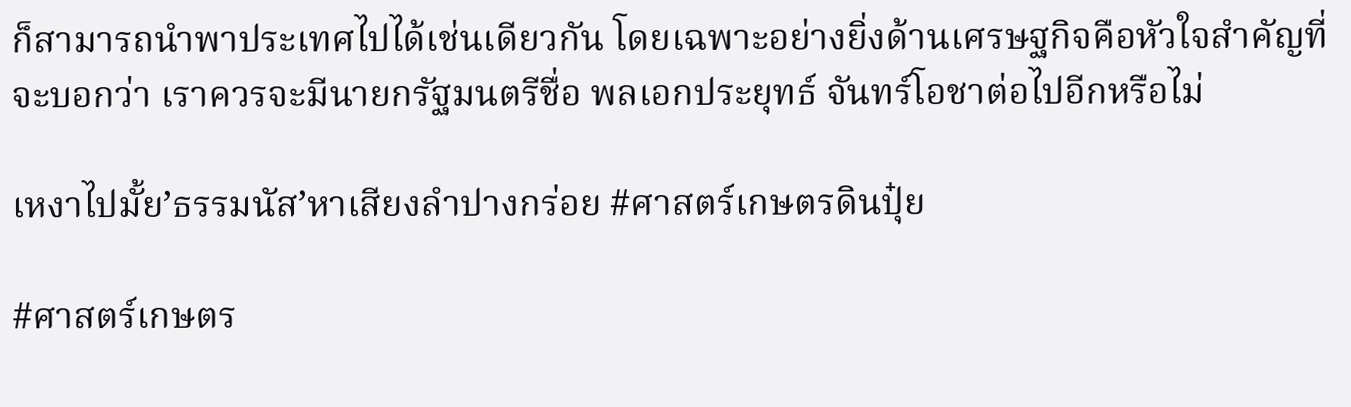ก็สามารถนำพาประเทศไปได้เช่นเดียวกัน โดยเฉพาะอย่างยิ่งด้านเศรษฐกิจคือหัวใจสำคัญที่จะบอกว่า เราควรจะมีนายกรัฐมนตรีชื่อ พลเอกประยุทธ์ จันทร์โอชาต่อไปอีกหรือไม่

เหงาไปมั้ย’ธรรมนัส’หาเสียงลำปางกร่อย #ศาสตร์เกษตรดินปุ๋ย

#ศาสตร์เกษตร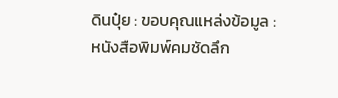ดินปุ๋ย : ขอบคุณแหล่งข้อมูล : หนังสือพิมพ์คมชัดลึก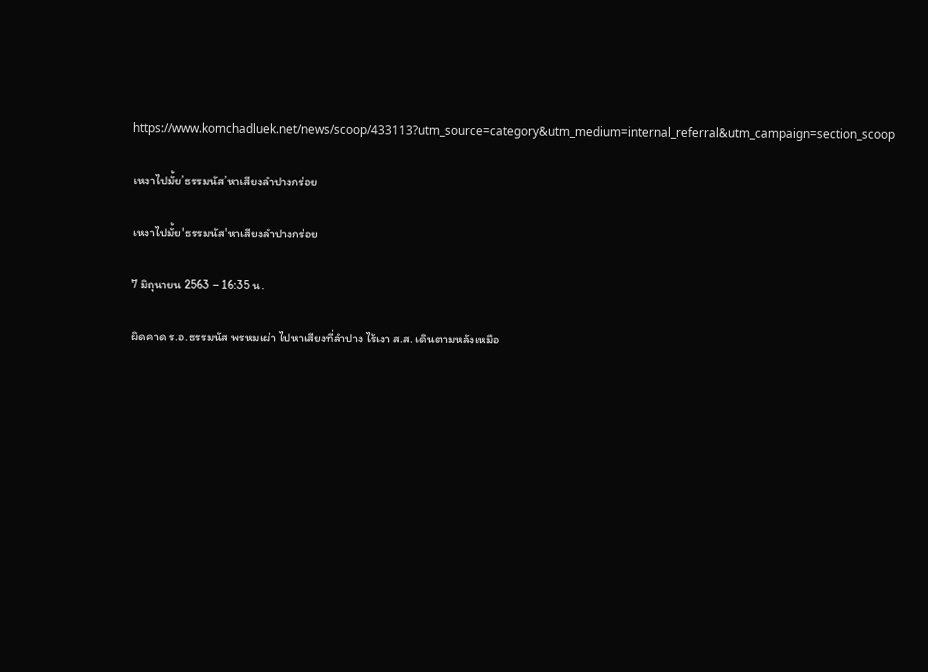https://www.komchadluek.net/news/scoop/433113?utm_source=category&utm_medium=internal_referral&utm_campaign=section_scoop

เหงาไปมั้ย’ธรรมนัส’หาเสียงลำปางกร่อย

เหงาไปมั้ย'ธรรมนัส'หาเสียงลำปางกร่อย

7 มิถุนายน 2563 – 16:35 น.

ผิดคาด ร.อ.ธรรมนัส พรหมเผ่า ไปหาเสียงที่ลำปาง ไร้เงา ส.ส. เดินตามหลังเหมือ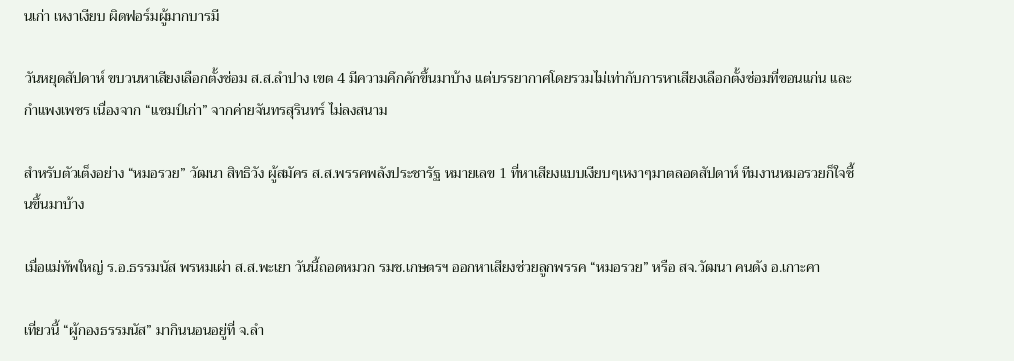นเก่า เหงาเงียบ ผิดฟอร์มผู้มากบารมี

วันหยุดสัปดาห์ ขบวนหาเสียงเลือกตั้งซ่อม ส.ส.ลำปาง เขต 4 มีความคึกคักขึ้นมาบ้าง แต่บรรยากาศโดยรวมไม่เท่ากับการหาเสียงเลือกตั้งซ่อมที่ขอนแก่น และกำแพงเพชร เนื่องจาก “แชมป์เก่า” จากค่ายจันทรสุรินทร์ ไม่ลงสนาม

สำหรับตัวเต็งอย่าง “หมอรวย” วัฒนา สิทธิวัง ผู้สมัคร ส.ส.พรรคพลังประชารัฐ หมายเลข 1 ที่หาเสียงแบบเงียบๆเหงาๆมาตลอดสัปดาห์ ทีมงานหมอรวยก็ใจชื้นขึ้นมาบ้าง

เมื่อแม่ทัพใหญ่ ร.อ.ธรรมนัส พรหมเผ่า ส.ส.พะเยา วันนี้ถอดหมวก รมช.เกษตรฯ ออกหาเสียงช่วยลูกพรรค “หมอรวย” หรือ สจ.วัฒนา คนดัง อ.เกาะคา

เที่ยวนี้ “ผู้กองธรรมนัส” มากินนอนอยู่ที่ จ.ลำ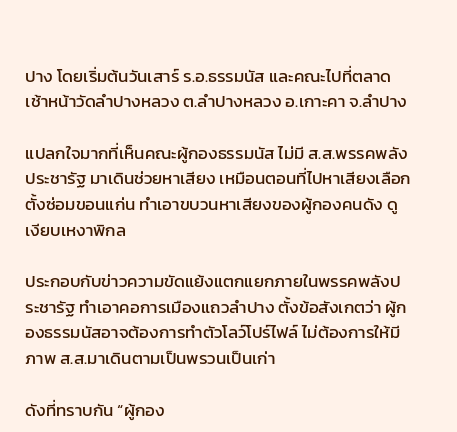ปาง โดยเริ่มต้นวันเสาร์ ร.อ.ธรรมนัส และคณะไปที่ตลาดเช้าหน้าวัดลำปางหลวง ต.ลำปางหลวง อ.เกาะคา จ.ลำปาง

แปลกใจมากที่เห็นคณะผู้กองธรรมนัส ไม่มี ส.ส.พรรคพลังประชารัฐ มาเดินช่วยหาเสียง เหมือนตอนที่ไปหาเสียงเลือกตั้งซ่อมขอนแก่น ทำเอาขบวนหาเสียงของผู้กองคนดัง ดูเงียบเหงาพิกล

ประกอบกับข่าวความขัดแย้งแตกแยกภายในพรรคพลังประชารัฐ ทำเอาคอการเมืองแถวลำปาง ตั้งข้อสังเกตว่า ผู้กองธรรมนัสอาจต้องการทำตัวโลว์โปร์ไฟล์ ไม่ต้องการให้มีภาพ ส.ส.มาเดินตามเป็นพรวนเป็นเก่า

ดังที่ทราบกัน “ผู้กอง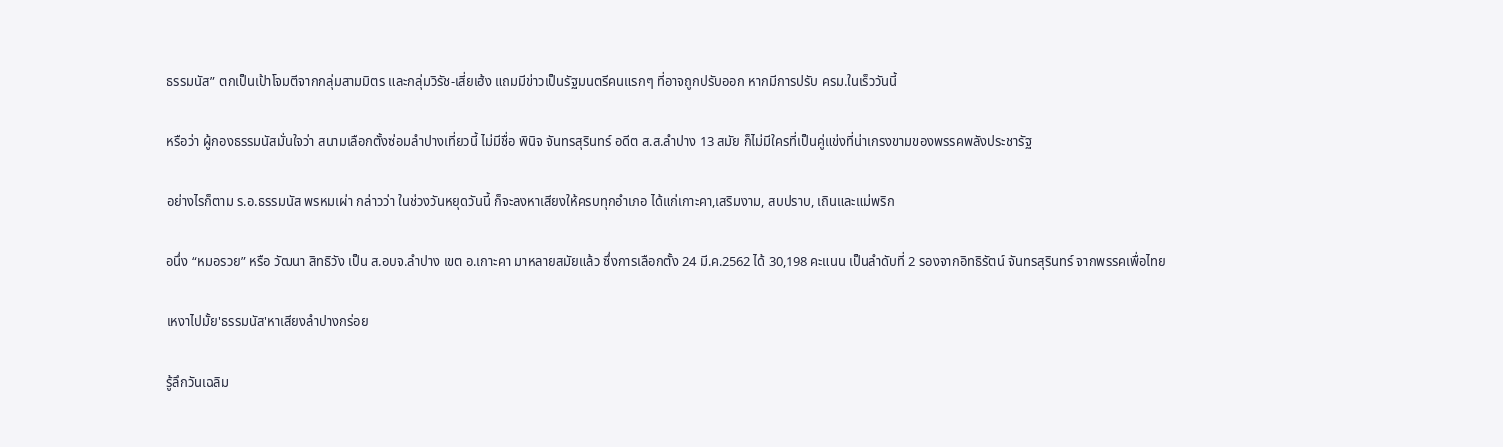ธรรมนัส” ตกเป็นเป้าโจมตีจากกลุ่มสามมิตร และกลุ่มวิรัช-เสี่ยเฮ้ง แถมมีข่าวเป็นรัฐมนตรีคนแรกๆ ที่อาจถูกปรับออก หากมีการปรับ ครม.ในเร็ววันนี้

หรือว่า ผู้กองธรรมนัสมั่นใจว่า สนามเลือกตั้งซ่อมลำปางเที่ยวนี้ ไม่มีชื่อ พินิจ จันทรสุรินทร์ อดีต ส.ส.ลำปาง 13 สมัย ก็ไม่มีใครที่เป็นคู่แข่งที่น่าเกรงขามของพรรคพลังประชารัฐ

อย่างไรก็ตาม ร.อ.ธรรมนัส พรหมเผ่า กล่าวว่า ในช่วงวันหยุดวันนี้ ก็จะลงหาเสียงให้ครบทุกอำเภอ ได้แก่เกาะคา,เสริมงาม, สบปราบ, เถินและแม่พริก

อนึ่ง “หมอรวย” หรือ วัฒนา สิทธิวัง เป็น ส.อบจ.ลำปาง เขต อ.เกาะคา มาหลายสมัยแล้ว ซึ่งการเลือกตั้ง 24 มี.ค.2562 ได้ 30,198 คะแนน เป็นลำดับที่ 2 รองจากอิทธิรัตน์ จันทรสุรินทร์ จากพรรคเพื่อไทย

เหงาไปมั้ย'ธรรมนัส'หาเสียงลำปางกร่อย

รู้ลึกวันเฉลิม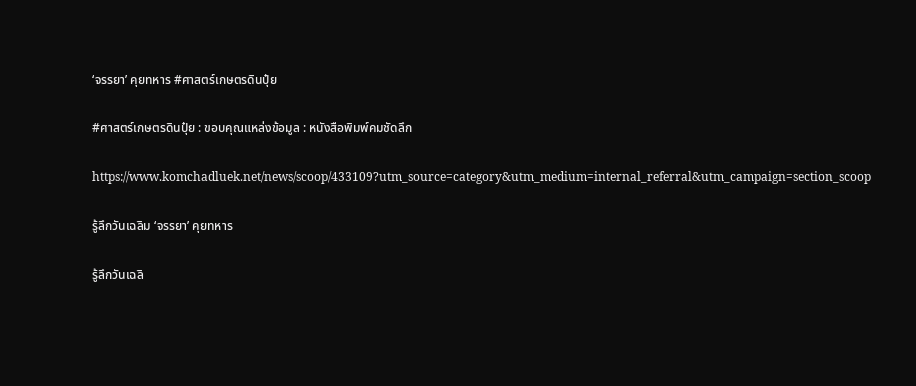‘จรรยา’ คุยทหาร #ศาสตร์เกษตรดินปุ๋ย

#ศาสตร์เกษตรดินปุ๋ย : ขอบคุณแหล่งข้อมูล : หนังสือพิมพ์คมชัดลึก

https://www.komchadluek.net/news/scoop/433109?utm_source=category&utm_medium=internal_referral&utm_campaign=section_scoop

รู้ลึกวันเฉลิม ‘จรรยา’ คุยทหาร

รู้ลึกวันเฉลิ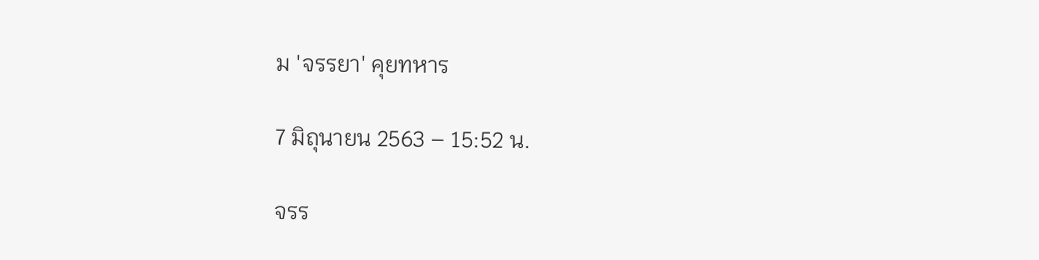ม 'จรรยา' คุยทหาร

7 มิถุนายน 2563 – 15:52 น.

จรร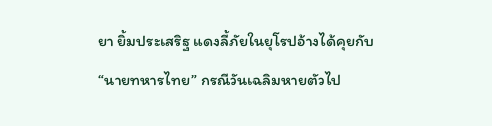ยา ยิ้มประเสริฐ แดงลี้ภัยในยุโรปอ้างได้คุยกับ “นายทหารไทย” กรณีวันเฉลิมหายตัวไป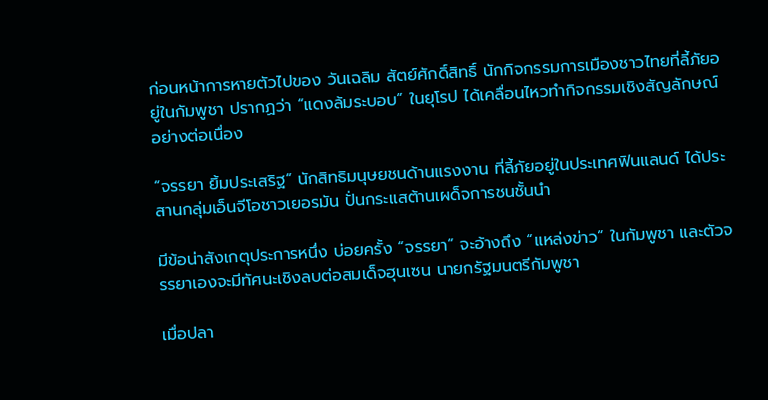ก่อนหน้าการหายตัวไปของ วันเฉลิม สัตย์ศักดิ์สิทธิ์ นักกิจกรรมการเมืองชาวไทยที่ลี้ภัยอยู่ในกัมพูชา ปรากฏว่า “แดงล้มระบอบ” ในยุโรป ได้เคลื่อนไหวทำกิจกรรมเชิงสัญลักษณ์อย่างต่อเนื่อง

“จรรยา ยิ้มประเสริฐ” นักสิทธิมนุษยชนด้านแรงงาน ที่ลี้ภัยอยู่ในประเทศฟินแลนด์ ได้ประสานกลุ่มเอ็นจีโอชาวเยอรมัน ปั่นกระแสต้านเผด็จการชนชั้นนำ

มีข้อน่าสังเกตุประการหนึ่ง บ่อยครั้ง “จรรยา” จะอ้างถึง “แหล่งข่าว” ในกัมพูชา และตัวจรรยาเองจะมีทัศนะเชิงลบต่อสมเด็จฮุนเซน นายกรัฐมนตรีกัมพูชา

เมื่อปลา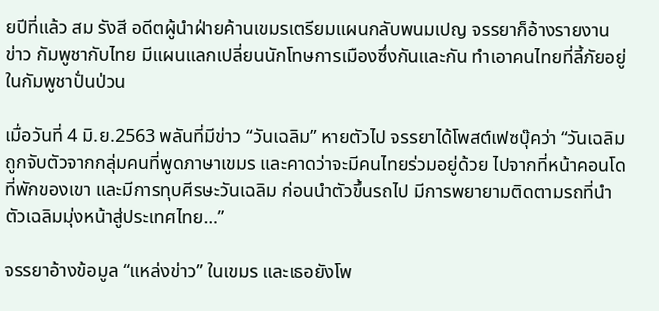ยปีที่แล้ว สม รังสี อดีตผู้นำฝ่ายค้านเขมรเตรียมแผนกลับพนมเปญ จรรยาก็อ้างรายงานข่าว กัมพูชากับไทย มีแผนแลกเปลี่ยนนักโทษการเมืองซึ่งกันและกัน ทำเอาคนไทยที่ลี้ภัยอยู่ในกัมพูชาปั่นป่วน

เมื่อวันที่ 4 มิ.ย.2563 พลันที่มีข่าว “วันเฉลิม” หายตัวไป จรรยาได้โพสต์เฟซบุ๊คว่า “วันเฉลิมถูกจับตัวจากกลุ่มคนที่พูดภาษาเขมร และคาดว่าจะมีคนไทยร่วมอยู่ด้วย ไปจากที่หน้าคอนโดที่พักของเขา และมีการทุบศีรษะวันเฉลิม ก่อนนำตัวขึ้นรถไป มีการพยายามติดตามรถที่นำตัวเฉลิมมุ่งหน้าสู่ประเทศไทย…”

จรรยาอ้างข้อมูล “แหล่งข่าว” ในเขมร และเธอยังโพ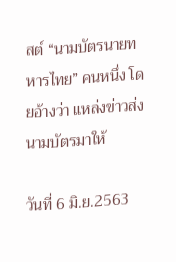สต์ “นามบัตรนายทหารไทย” คนหนึ่ง โดยอ้างว่า แหล่งข่าวส่งนามบัตรมาให้

วันที่ 6 มิ.ย.2563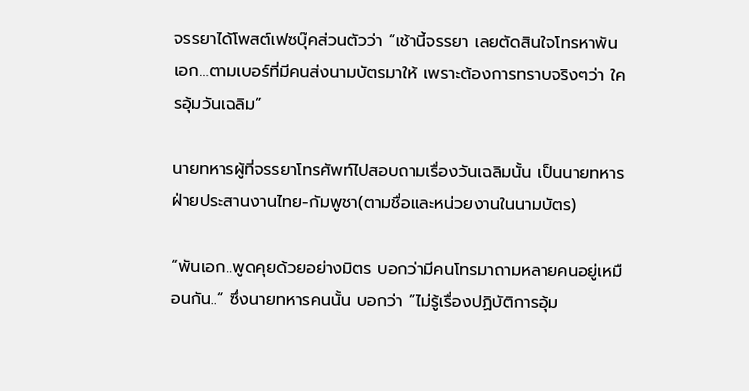จรรยาได้โพสต์เฟซบุ๊คส่วนตัวว่า “เช้านี้จรรยา เลยตัดสินใจโทรหาพันเอก…ตามเบอร์ที่มีคนส่งนามบัตรมาให้ เพราะต้องการทราบจริงๆว่า ใครอุ้มวันเฉลิม”

นายทหารผู้ที่จรรยาโทรศัพท์ไปสอบถามเรื่องวันเฉลิมนั้น เป็นนายทหารฝ่ายประสานงานไทย-กัมพูชา(ตามชื่อและหน่วยงานในนามบัตร)

“พันเอก..พูดคุยด้วยอย่างมิตร บอกว่ามีคนโทรมาถามหลายคนอยู่เหมือนกัน..“ ซึ่งนายทหารคนนั้น บอกว่า ”ไม่รู้เรื่องปฏิบัติการอุ้ม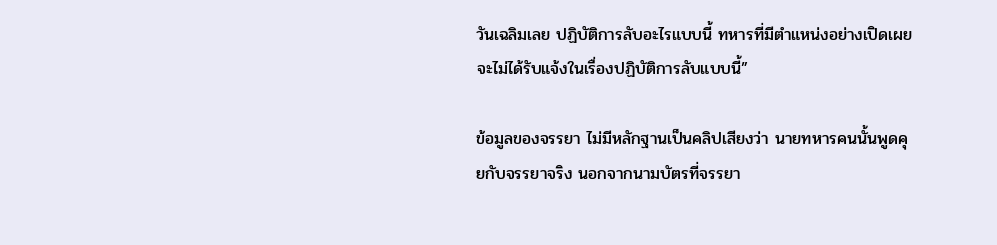วันเฉลิมเลย ปฏิบัติการลับอะไรแบบนี้ ทหารที่มีตำแหน่งอย่างเปิดเผยจะไม่ได้รับแจ้งในเรื่องปฏิบัติการลับแบบนี้”

ข้อมูลของจรรยา ไม่มีหลักฐานเป็นคลิปเสียงว่า นายทหารคนนั้นพูดคุยกับจรรยาจริง นอกจากนามบัตรที่จรรยา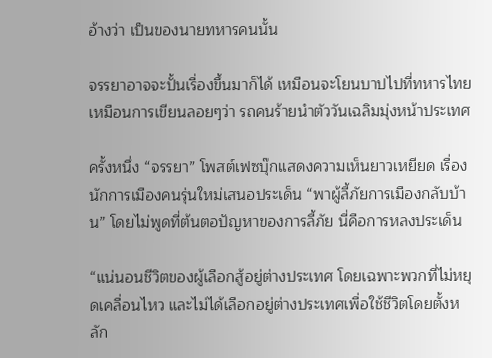อ้างว่า เป็นของนายทหารคนนั้น

จรรยาอาจจะปั้นเรื่องขึ้นมาก็ได้ เหมือนจะโยนบาปไปที่ทหารไทย เหมือนการเขียนลอยๆว่า รถคนร้ายนำตัววันเฉลิมมุ่งหน้าประเทศ

ครั้งหนึ่ง “จรรยา” โพสต์เฟซบุ๊กแสดงความเห็นยาวเหยียด เรื่องนักการเมืองคนรุ่นใหม่เสนอประเด็น “พาผู้ลี้ภัยการเมืองกลับบ้าน” โดยไม่พูดที่ต้นตอปัญหาของการลี้ภัย นี่คือการหลงประเด็น

“แน่นอนชีวิตของผู้เลือกสู้อยู่ต่างประเทศ โดยเฉพาะพวกที่ไม่หยุดเคลื่อนไหว และไม่ได้เลือกอยู่ต่างประเทศเพื่อใช้ชีวิตโดยตั้งหลัก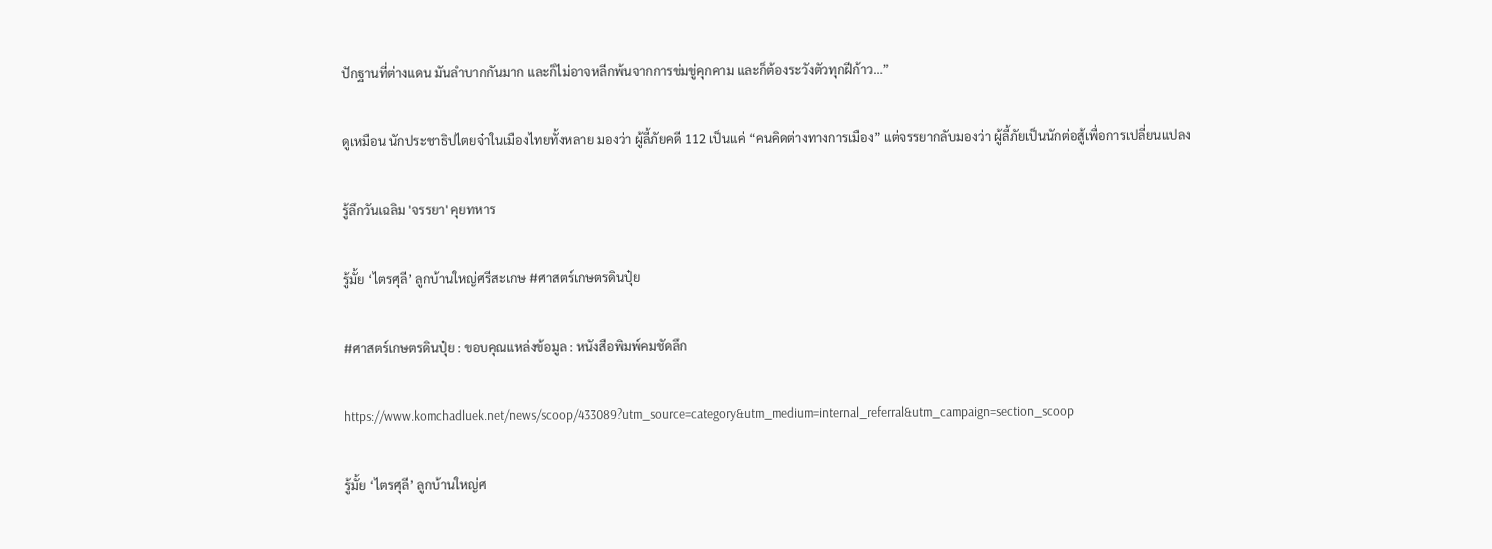ปักฐานที่ต่างแดน มันลำบากกันมาก และก็ไม่อาจหลีกพ้นจากการข่มขู่คุกคาม และก็ต้องระวังตัวทุกฝีก้าว…”

ดูเหมือน นักประชาธิปไตยจ๋าในเมืองไทยทั้งหลาย มองว่า ผู้ลี้ภัยคดี 112 เป็นแค่ “คนคิดต่างทางการเมือง” แต่จรรยากลับมองว่า ผู้ลี้ภัยเป็นนักต่อสู้เพื่อการเปลี่ยนแปลง

รู้ลึกวันเฉลิม 'จรรยา' คุยทหาร

รู้มั้ย ‘ไตรศุลี’ ลูกบ้านใหญ่ศรีสะเกษ #ศาสตร์เกษตรดินปุ๋ย

#ศาสตร์เกษตรดินปุ๋ย : ขอบคุณแหล่งข้อมูล : หนังสือพิมพ์คมชัดลึก

https://www.komchadluek.net/news/scoop/433089?utm_source=category&utm_medium=internal_referral&utm_campaign=section_scoop

รู้มั้ย ‘ไตรศุลี’ ลูกบ้านใหญ่ศ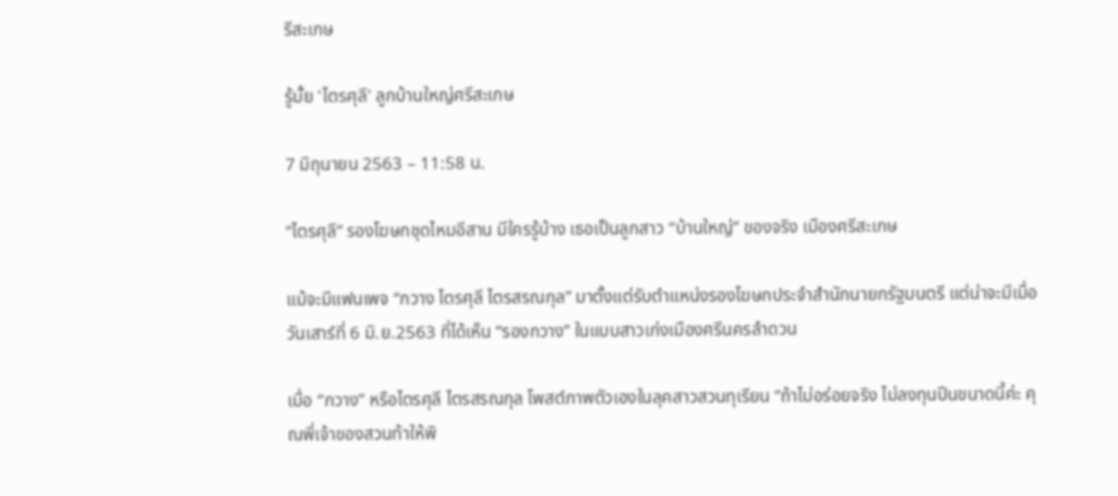รีสะเกษ

รู้มั้ย 'ไตรศุลี' ลูกบ้านใหญ่ศรีสะเกษ

7 มิถุนายน 2563 – 11:58 น.

“ไตรศุลี” รองโฆษกชุดไหมอีสาน มีใครรู้บ้าง เธอเป็นลูกสาว “บ้านใหญ่” ของจริง เมืองศรีสะเกษ

แม้จะมีแฟนเพจ “กวาง ไตรศุลี ไตรสรณกุล” มาตั้งแต่รับตำแหน่งรองโฆษกประจำสำนักนายกรัฐมนตรี แต่น่าจะมีเมื่อวันเสาร์ที่ 6 มิ.ย.2563 ที่ได้เห็น “รองกวาง” ในแบบสาวเก่งเมืองศรีนครลำดวน

เมื่อ “กวาง” หรือไตรศุลี ไตรสรณกุล โพสต์ภาพตัวเองในลุคสาวสวนทุเรียน “ถ้าไม่อร่อยจริง ไม่ลงทุนปีนขนาดนี้ค่ะ คุณพี่เจ้าของสวนท้าให้พิ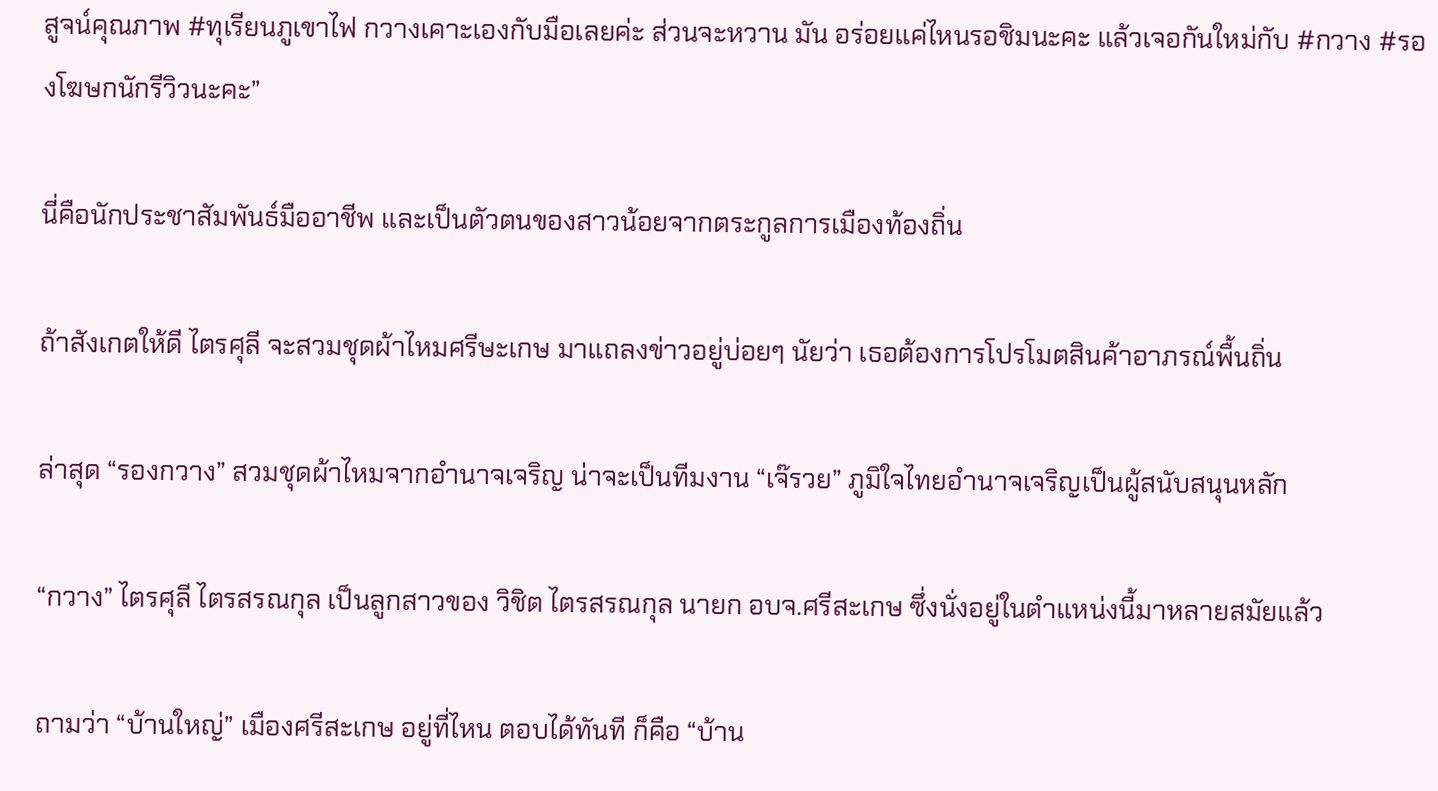สูจน์คุณภาพ #ทุเรียนภูเขาไฟ กวางเคาะเองกับมือเลยค่ะ ส่วนจะหวาน มัน อร่อยแค่ไหนรอชิมนะคะ แล้วเจอกันใหม่กับ #กวาง #รองโฆษกนักรีวิวนะคะ”

นี่คือนักประชาสัมพันธ์มืออาชีพ และเป็นตัวตนของสาวน้อยจากตระกูลการเมืองท้องถิ่น

ถ้าสังเกตให้ดี ไตรศุลี จะสวมชุดผ้าไหมศรีษะเกษ มาแถลงข่าวอยู่บ่อยๆ นัยว่า เธอต้องการโปรโมตสินค้าอาภรณ์พื้นถิ่น

ล่าสุด “รองกวาง” สวมชุดผ้าไหมจากอำนาจเจริญ น่าจะเป็นทีมงาน “เจ๊รวย” ภูมิใจไทยอำนาจเจริญเป็นผู้สนับสนุนหลัก

“กวาง” ไตรศุลี ไตรสรณกุล เป็นลูกสาวของ วิชิต ไตรสรณกุล นายก อบจ.ศรีสะเกษ ซึ่งนั่งอยู่ในตำแหน่งนี้มาหลายสมัยแล้ว

ถามว่า “บ้านใหญ่” เมืองศรีสะเกษ อยู่ที่ไหน ตอบได้ทันที ก็คือ “บ้าน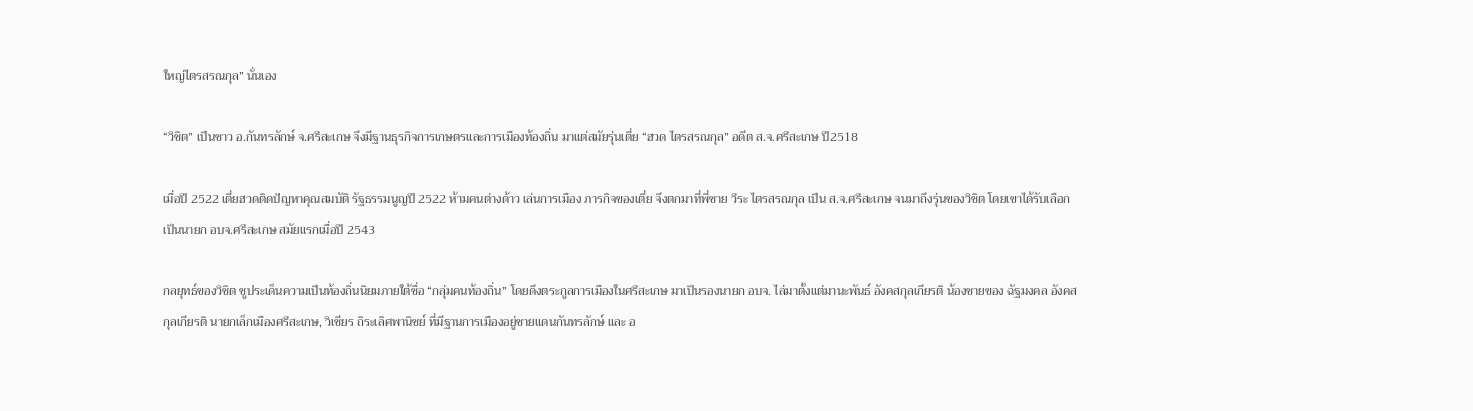ใหญ่ไตรสรณกุล” นั่นเอง

“วิชิต” เป็นชาว อ.กันทรลักษ์ จ.ศรีสะเกษ จึงมีฐานธุรกิจการเกษตรและการเมืองท้องถิ่น มาแต่สมัยรุ่นเตี่ย “ฮวด ไตรสรณกุล” อดีต ส.จ.ศรีสะเกษ ปี2518

เมื่อปี 2522 เตี่ยฮวดติดปัญหาคุณสมบัติ รัฐธรรมนูญปี 2522 ห้ามคนต่างด้าว เล่นการเมือง ภารกิจของเตี่ย จึงตกมาที่พี่ชาย วีระ ไตรสรณกุล เป็น ส.จ.ศรีสะเกษ จนมาถึงรุ่นของวิชิต โดยเขาได้รับเลือกเป็นนายก อบจ.ศรีสะเกษ สมัยแรกเมื่อปี 2543

กลยุทธ์ของวิชิต ชูประเด็นความเป็นท้องถิ่นนิยมภายใต้ชื่อ “กลุ่มคนท้องถิ่น” โดยดึงตระกูลการเมืองในศรีสะเกษ มาเป็นรองนายก อบจ. ไล่มาตั้งแต่มานะพันธ์ อังคสกุลเกียรติ น้องชายของ ฉัฐมงคล อังคสกุลเกียรติ นายกเล็กเมืองศรีสะเกษ, วิเชียร ถิระเลิศพานิชย์ ที่มีฐานการเมืองอยู่ชายแดนกันทรลักษ์ และ อ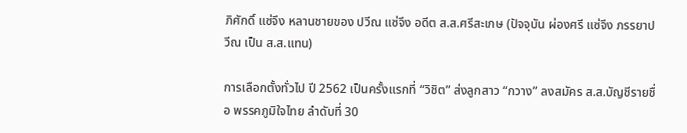ภิศักดิ์ แซ่จึง หลานชายของ ปวีณ แซ่จึง อดีต ส.ส.ศรีสะเกษ (ปัจจุบัน ผ่องศรี แซ่จึง ภรรยาปวีณ เป็น ส.ส.แทน)

การเลือกตั้งทั่วไป ปี 2562 เป็นครั้งแรกที่ “วิชิต” ส่งลูกสาว “กวาง” ลงสมัคร ส.ส.บัญชีรายชื่อ พรรคภูมิใจไทย ลำดับที่ 30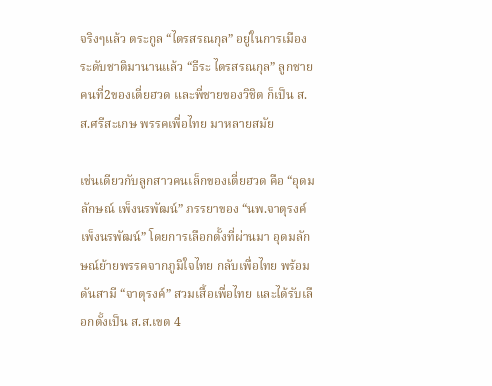จริงๆแล้ว ตระกูล “ไตรสรณกุล” อยู่ในการเมืองระดับชาติมานานแล้ว “ธีระ ไตรสรณกุล” ลูกชายคนที่2ของเตี่ยฮวด และพี่ชายของวิชิต ก็เป็น ส.ส.ศรีสะเกษ พรรคเพื่อไทย มาหลายสมัย

เช่นเดียวกับลูกสาวคนเล็กของเตี่ยฮวด คือ “อุดมลักษณ์ เพ็งนรพัฒน์” ภรรยาของ “นพ.จาตุรงค์ เพ็งนรพัฒน์” โดยการเลือกตั้งที่ผ่านมา อุดมลักษณ์ย้ายพรรคจากภูมิใจไทย กลับเพื่อไทย พร้อมดันสามี “จาตุรงค์” สวมเสื้อเพื่อไทย และได้รับเลือกตั้งเป็น ส.ส.เขต 4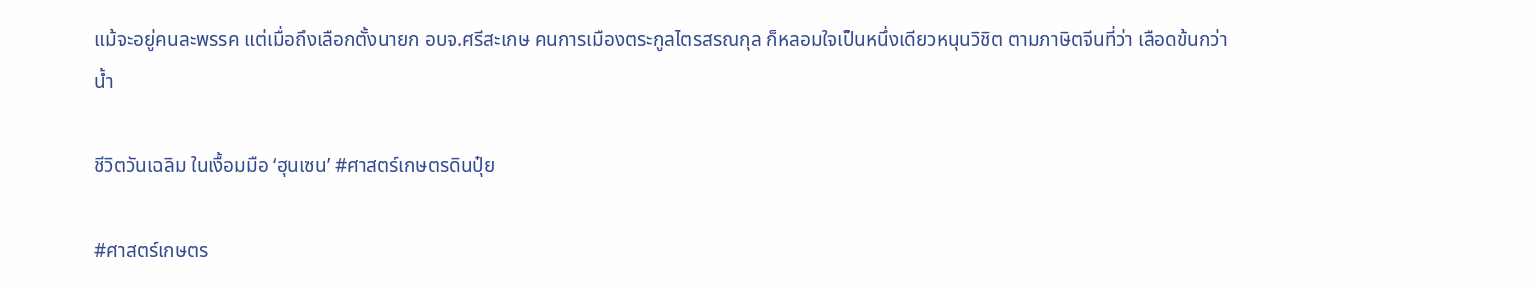แม้จะอยู่คนละพรรค แต่เมื่อถึงเลือกตั้งนายก อบจ.ศรีสะเกษ คนการเมืองตระกูลไตรสรณกุล ก็หลอมใจเป็นหนึ่งเดียวหนุนวิชิต ตามภาษิตจีนที่ว่า เลือดข้นกว่าน้ำ

ชีวิตวันเฉลิม ในเงื้อมมือ ‘ฮุนเซน’ #ศาสตร์เกษตรดินปุ๋ย

#ศาสตร์เกษตร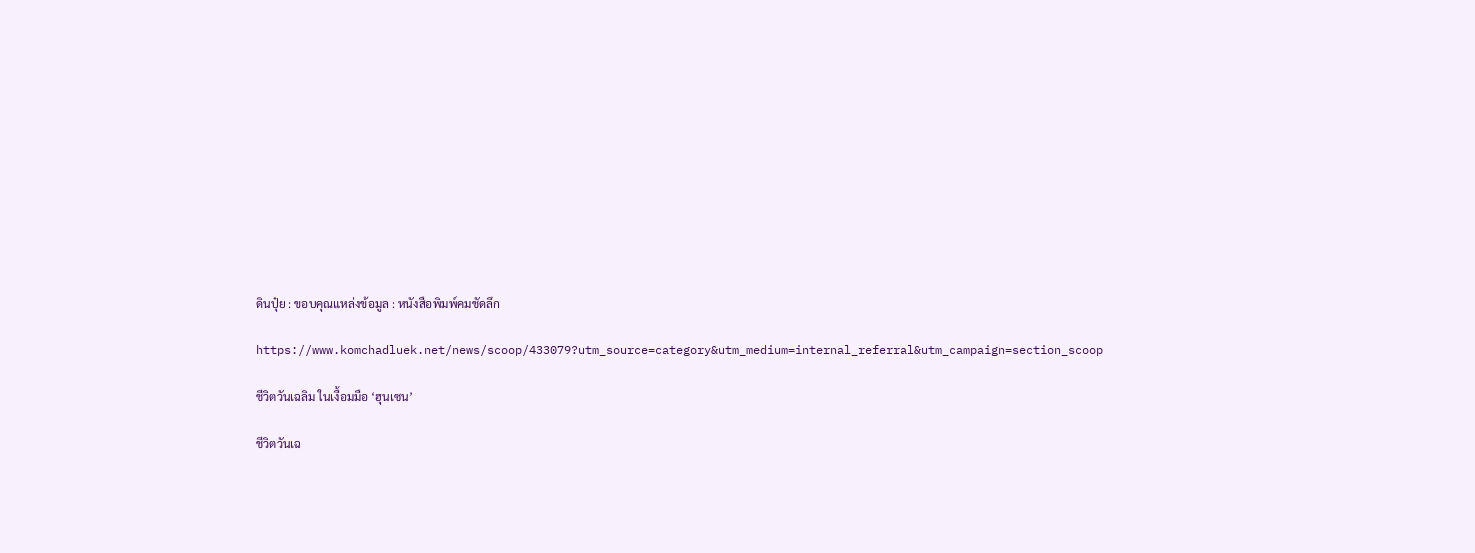ดินปุ๋ย : ขอบคุณแหล่งข้อมูล : หนังสือพิมพ์คมชัดลึก

https://www.komchadluek.net/news/scoop/433079?utm_source=category&utm_medium=internal_referral&utm_campaign=section_scoop

ชีวิตวันเฉลิม ในเงื้อมมือ ‘ฮุนเซน’

ชีวิตวันเฉ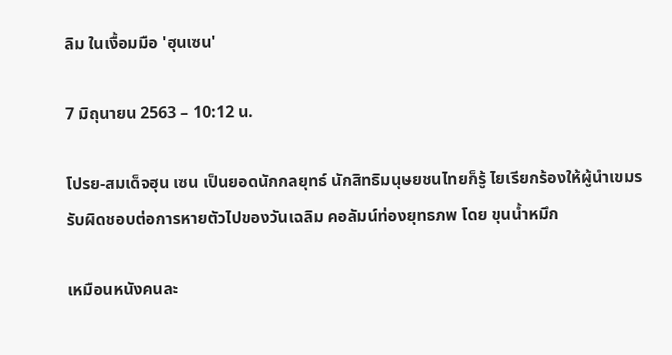ลิม ในเงื้อมมือ 'ฮุนเซน'

7 มิถุนายน 2563 – 10:12 น.

โปรย-สมเด็จฮุน เซน เป็นยอดนักกลยุทธ์ นักสิทธิมนุษยชนไทยก็รู้ ไยเรียกร้องให้ผู้นำเขมรรับผิดชอบต่อการหายตัวไปของวันเฉลิม คอลัมน์ท่องยุทธภพ โดย ขุนน้ำหมึก

เหมือนหนังคนละ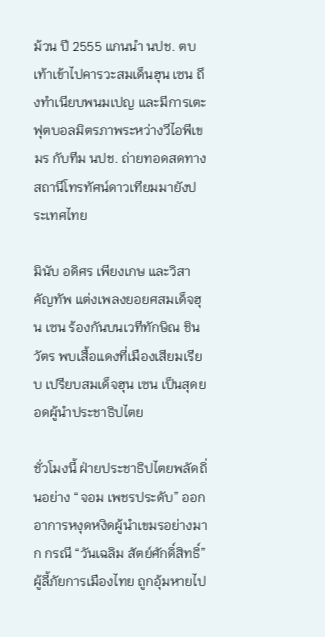ม้วน ปี 2555 แกนนำ นปช. ตบเท้าเข้าไปคารวะสมเด็นฮุน เซน ถึงทำเนียบพนมเปญ และมีการเตะฟุตบอลมิตรภาพระหว่างวีไอพีเขมร กับทีม นปช. ถ่ายทอดสดทางสถานีโทรทัศน์ดาวเทียมมายังประเทศไทย

มินับ อดิศร เพียงเกษ และวิสา คัญทัพ แต่งเพลงยอยศสมเด็จฮุน เซน ร้องกันบนเวทีทักษิณ ชินวัตร พบเสื้อแดงที่เมืองเสียมเรียบ เปรียบสมเด็จฮุน เซน เป็นสุดยอดผู้นำประชาธิปไตย

ชั่วโมงนี้ ฝ่ายประชาธิปไตยพลัดถิ่นอย่าง “จอม เพชรประดับ” ออกอาการหงุดหงิดผู้นำเขมรอย่างมาก กรณี “วันเฉลิม สัตย์ศักดิ์สิทธิ์” ผู้ลี้ภัยการเมืองไทย ถูกอุ้มหายไป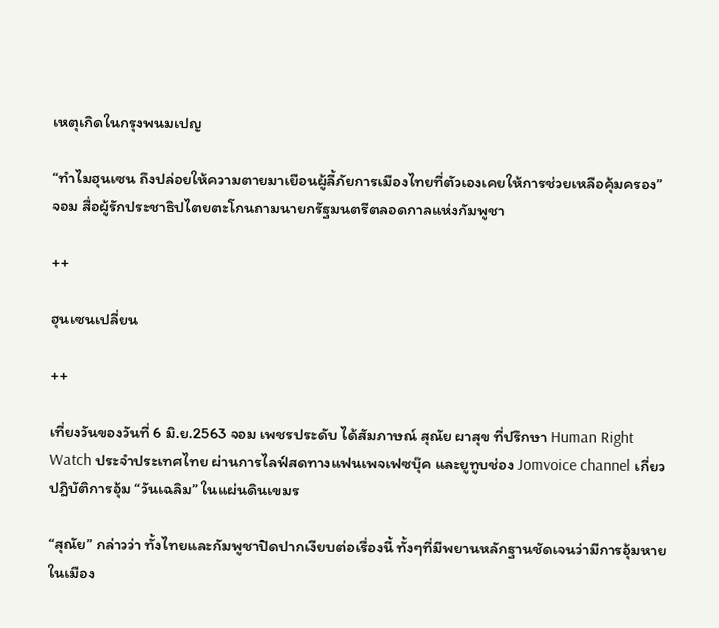เหตุเกิดในกรุงพนมเปญ

“ทำไมฮุนเซน ถึงปล่อยให้ความตายมาเยือนผู้ลี้ภัยการเมืองไทยที่ตัวเองเคยให้การช่วยเหลือคุ้มครอง” จอม สื่อผู้รักประชาธิปไตยตะโกนถามนายกรัฐมนตรีตลอดกาลแห่งกัมพูชา

++

ฮุนเซนเปลี่ยน

++

เที่ยงวันของวันที่ 6 มิ.ย.2563 จอม เพชรประดับ ได้สัมภาษณ์ สุณัย ผาสุข ที่ปรึกษา Human Right Watch ประจำประเทศไทย ผ่านการไลฟ์สดทางแฟนเพจเฟซบุ๊ค และยูทูบช่อง Jomvoice channel เกี่ยวปฎิบัติการอุ้ม “วันเฉลิม” ในแผ่นดินเขมร

“สุณัย” กล่าวว่า ทั้งไทยและกัมพูชาปิดปากเงียบต่อเรื่องนี้ ทั้งๆที่มีพยานหลักฐานชัดเจนว่ามีการอุ้มหายในเมือง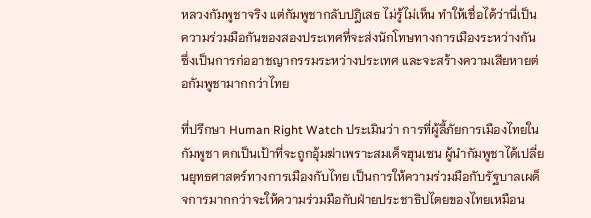หลวงกัมพูชาจริง แต่กัมพูชากลับปฎิเสธ ไม่รู้ไม่เห็น ทำให้เชื่อได้ว่านี่เป็นความร่วมมือกันของสองประเทศที่จะส่งนักโทษทางการเมืองระหว่างกัน ซึ่งเป็นการก่ออาชญากรรมระหว่างประเทศ และจะสร้างความเสียหายต่อกัมพูชามากกว่าไทย

ที่ปรึกษา Human Right Watch ประเมินว่า การที่ผู้ลี้ภัยการเมืองไทยในกัมพูชา ตกเป็นเป้าที่จะถูกอุ้มฆ่าเพราะสมเด็จฮุนเซน ผู้นำกัมพูชาได้เปลี่ยนยุทธศาสตร์ทางการเมืองกับไทย เป็นการให้ความร่วมมือกับรัฐบาลเผด็จการมากกว่าจะให้ความร่วมมือกับฝ่ายประชาธิปไตยของไทยเหมือน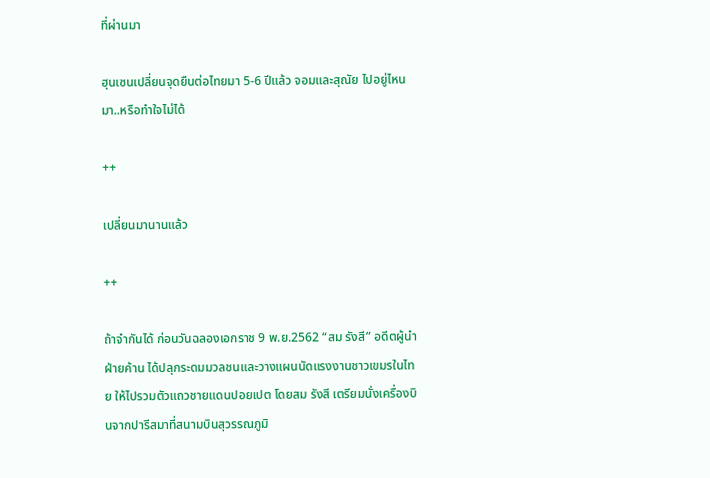ที่ผ่านมา

ฮุนเซนเปลี่ยนจุดยืนต่อไทยมา 5-6 ปีแล้ว จอมและสุณัย ไปอยู่ไหนมา..หรือทำใจไม่ได้

++

เปลี่ยนมานานแล้ว

++

ถ้าจำกันได้ ก่อนวันฉลองเอกราช 9 พ.ย.2562 “สม รังสี” อดีตผู้นำฝ่ายค้าน ได้ปลุกระดมมวลชนและวางแผนนัดแรงงานชาวเขมรในไทย ให้ไปรวมตัวแถวชายแดนปอยเปต โดยสม รังสี เตรียมนั่งเครื่องบินจากปารีสมาที่สนามบินสุวรรณภูมิ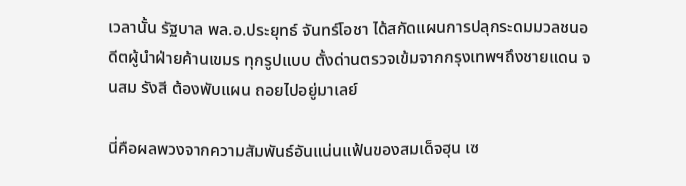เวลานั้น รัฐบาล พล.อ.ประยุทธ์ จันทร์โอชา ได้สกัดแผนการปลุกระดมมวลชนอดีตผู้นำฝ่ายค้านเขมร ทุกรูปแบบ ตั้งด่านตรวจเข้มจากกรุงเทพฯถึงชายแดน จนสม รังสี ต้องพับแผน ถอยไปอยู่มาเลย์

นี่คือผลพวงจากความสัมพันธ์อันแน่นแฟ้นของสมเด็จฮุน เซ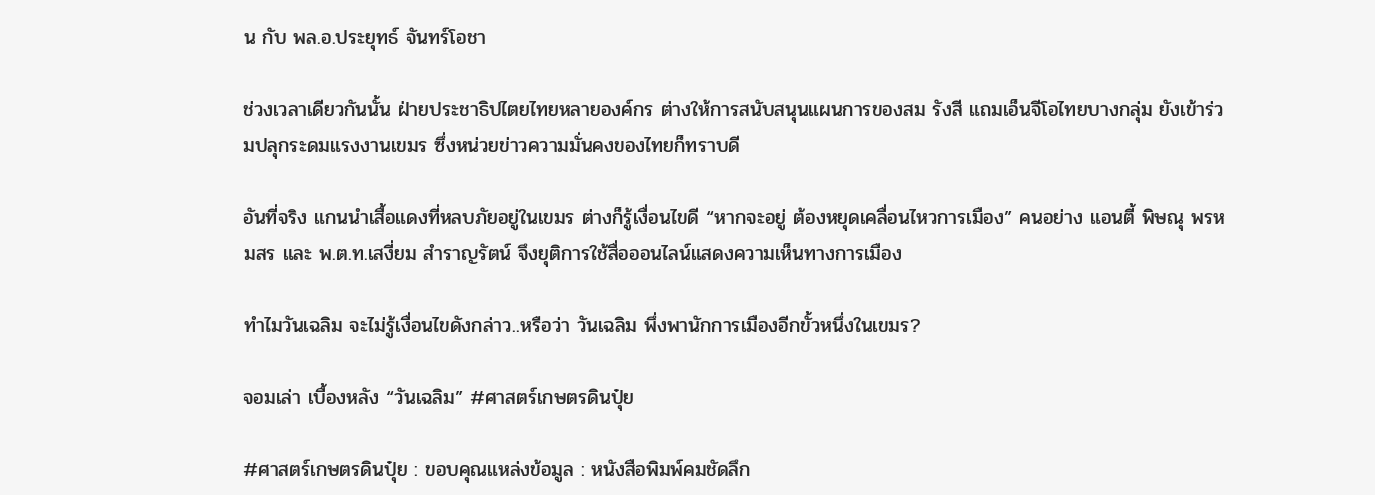น กับ พล.อ.ประยุทธ์ จันทร์โอชา

ช่วงเวลาเดียวกันนั้น ฝ่ายประชาธิปไตยไทยหลายองค์กร ต่างให้การสนับสนุนแผนการของสม รังสี แถมเอ็นจีโอไทยบางกลุ่ม ยังเข้าร่วมปลุกระดมแรงงานเขมร ซึ่งหน่วยข่าวความมั่นคงของไทยก็ทราบดี

อันที่จริง แกนนำเสื้อแดงที่หลบภัยอยู่ในเขมร ต่างก็รู้เงื่อนไขดี “หากจะอยู่ ต้องหยุดเคลื่อนไหวการเมือง” คนอย่าง แอนตี้ พิษณุ พรหมสร และ พ.ต.ท.เสงี่ยม สำราญรัตน์ จึงยุติการใช้สื่อออนไลน์แสดงความเห็นทางการเมือง

ทำไมวันเฉลิม จะไม่รู้เงื่อนไขดังกล่าว..หรือว่า วันเฉลิม พึ่งพานักการเมืองอีกขั้วหนึ่งในเขมร?

จอมเล่า เบื้องหลัง “วันเฉลิม” #ศาสตร์เกษตรดินปุ๋ย

#ศาสตร์เกษตรดินปุ๋ย : ขอบคุณแหล่งข้อมูล : หนังสือพิมพ์คมชัดลึก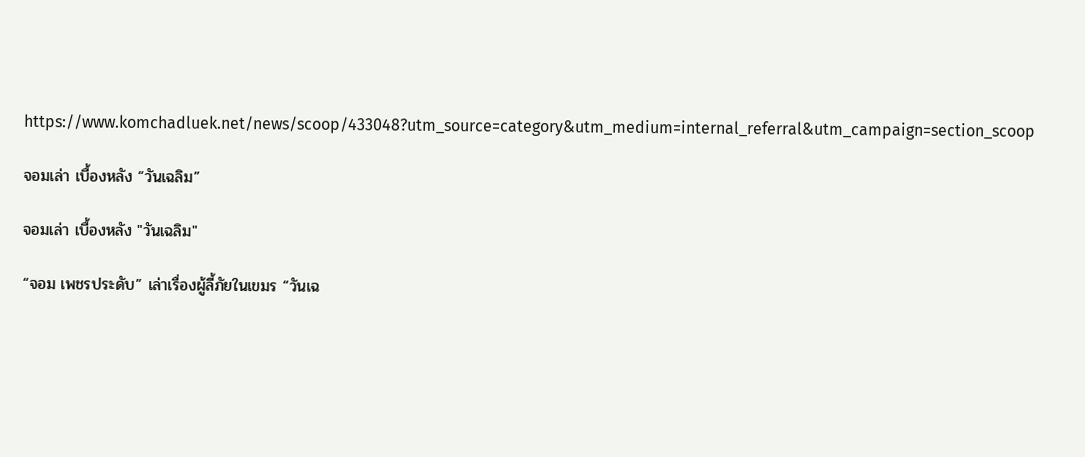https://www.komchadluek.net/news/scoop/433048?utm_source=category&utm_medium=internal_referral&utm_campaign=section_scoop

จอมเล่า เบื้องหลัง “วันเฉลิม”

จอมเล่า เบื้องหลัง "วันเฉลิม"

“จอม เพชรประดับ” เล่าเรื่องผู้ลี้ภัยในเขมร “วันเฉ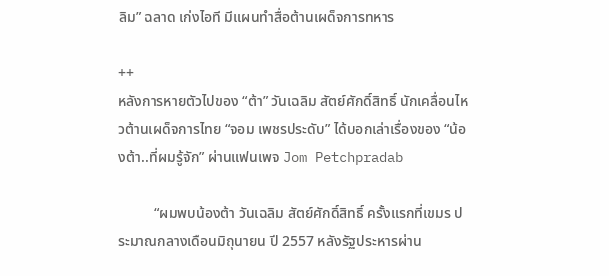ลิม” ฉลาด เก่งไอที มีแผนทำสื่อต้านเผด็จการทหาร

++
หลังการหายตัวไปของ “ต้า” วันเฉลิม สัตย์ศักดิ์สิทธิ์ นักเคลื่อนไหวต้านเผด็จการไทย “จอม เพชรประดับ” ได้บอกเล่าเรื่องของ “น้องต้า..ที่ผมรู้จัก” ผ่านแฟนเพจ Jom Petchpradab

          “ผมพบน้องต้า วันเฉลิม สัตย์ศักดิ์สิทธิ์ ครั้งแรกที่เขมร ประมาณกลางเดือนมิถุนายน ปี 2557 หลังรัฐประหารผ่าน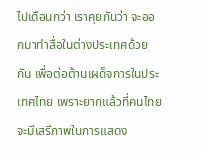ไปเดือนกว่า เราคุยกันว่า จะออกมาทำสื่อในต่างประเทศด้วยกัน เพื่อต่อต้านเผด็จการในประเทศไทย เพราะยากแล้วที่คนไทยจะมีเสรีภาพในการแสดง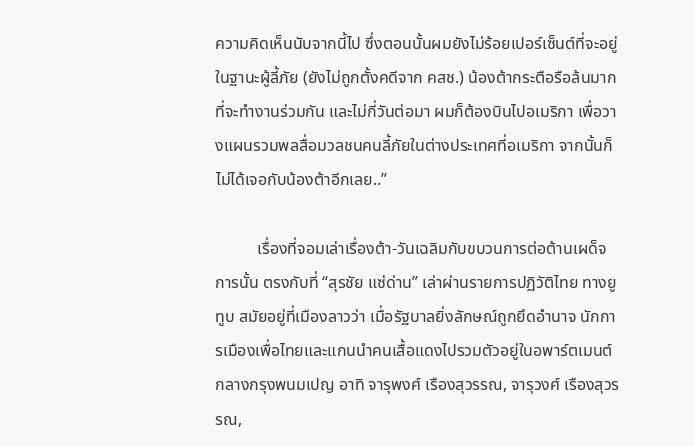ความคิดเห็นนับจากนี้ไป ซึ่งตอนนั้นผมยังไม่ร้อยเปอร์เซ็นต์ที่จะอยู่ในฐานะผู้ลี้ภัย (ยังไม่ถูกตั้งคดีจาก คสช.) น้องต้ากระตือรือล้นมากที่จะทำงานร่วมกัน และไม่กี่วันต่อมา ผมก็ต้องบินไปอเมริกา เพื่อวางแผนรวมพลสื่อมวลชนคนลี้ภัยในต่างประเทศที่อเมริกา จากนั้นก็ไม่ได้เจอกับน้องต้าอีกเลย..”

          เรื่องที่จอมเล่าเรื่องต้า-วันเฉลิมกับขบวนการต่อต้านเผด็จการนั้น ตรงกับที่ “สุรชัย แซ่ด่าน” เล่าผ่านรายการปฏิวัติไทย ทางยูทูบ สมัยอยู่ที่เมืองลาวว่า เมื่อรัฐบาลยิ่งลักษณ์ถูกยึดอำนาจ นักการเมืองเพื่อไทยและแกนนำคนเสื้อแดงไปรวมตัวอยู่ในอพาร์ตเมนต์กลางกรุงพนมเปญ อาทิ จารุพงศ์ เรืองสุวรรณ, จารุวงศ์ เรืองสุวรรณ,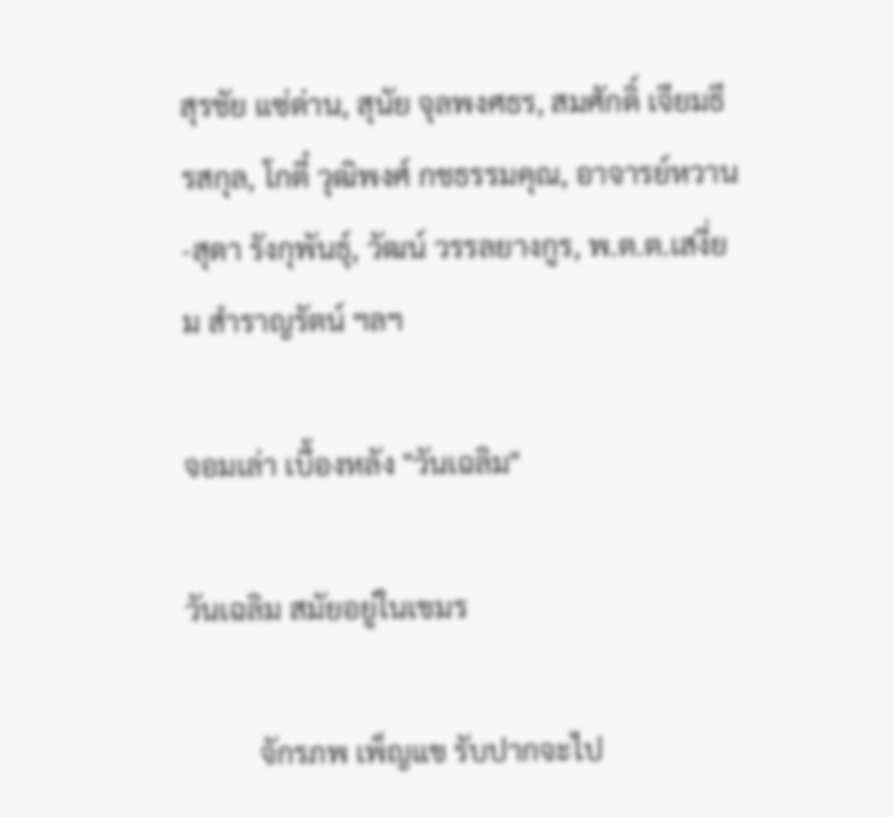สุรชัย แซ่ด่าน, สุนัย จุลพงศธร, สมศักดิ์ เจียมธีรสกุล, โกตี๋ วุฒิพงศ์ กชธรรมคุณ, อาจารย์หวาน-สุดา รังกุพันธุ์, วัฒน์ วรรลยางกูร, พ.ต.ต.เสงี่ยม สำราญรัตน์ ฯลฯ

จอมเล่า เบื้องหลัง "วันเฉลิม"

วันเฉลิม สมัยอยู่ในเขมร

          จักรภพ เพ็ญแข รับปากจะไป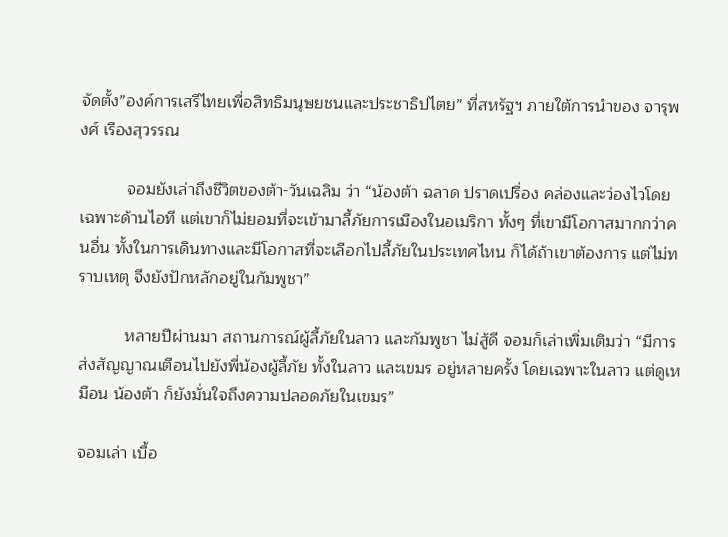จัดตั้ง”องค์การเสรีไทยเพื่อสิทธิมนุษยชนและประชาธิปไตย” ที่สหรัฐฯ ภายใต้การนำของ จารุพงศ์ เรืองสุวรรณ

          จอมยังเล่าถึงชีวิตของต้า-วันเฉลิม ว่า “น้องต้า ฉลาด ปราดเปรื่อง คล่องและว่องไวโดยเฉพาะด้านไอที แต่เขาก็ไม่ยอมที่จะเข้ามาลี้ภัยการเมืองในอเมริกา ทั้งๆ ที่เขามีโอกาสมากกว่าคนอื่น ทั้งในการเดินทางและมีโอกาสที่จะเลือกไปลี้ภัยในประเทศไหน ก็ได้ถ้าเขาต้องการ แต่ไม่ทราบเหตุ จึงยังปักหลักอยู่ในกัมพูชา”

          หลายปีผ่านมา สถานการณ์ผู้ลี้ภัยในลาว และกัมพูชา ไม่สู้ดี จอมก็เล่าเพิ่มเติมว่า “มีการส่งสัญญาณเตือนไปยังพี่น้องผู้ลี้ภัย ทั้งในลาว และเขมร อยู่หลายครั้ง โดยเฉพาะในลาว แต่ดูเหมือน น้องต้า ก็ยังมั่นใจถึงความปลอดภัยในเขมร”

จอมเล่า เบื้อ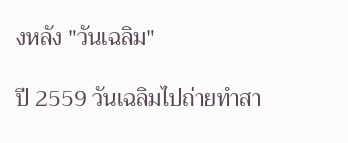งหลัง "วันเฉลิม"

ปี 2559 วันเฉลิมไปถ่ายทำสา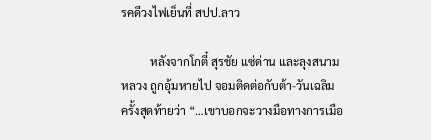รคดีวงไฟเย็นที่ สปป.ลาว

          หลังจากโกตี๋ สุรชัย แซ่ด่าน และลุงสนามหลวง ถูกอุ้มหายไป จอมติดต่อกับต้า-วันเฉลิม ครั้งสุดท้ายว่า “…เขาบอกจะวางมือทางการเมือ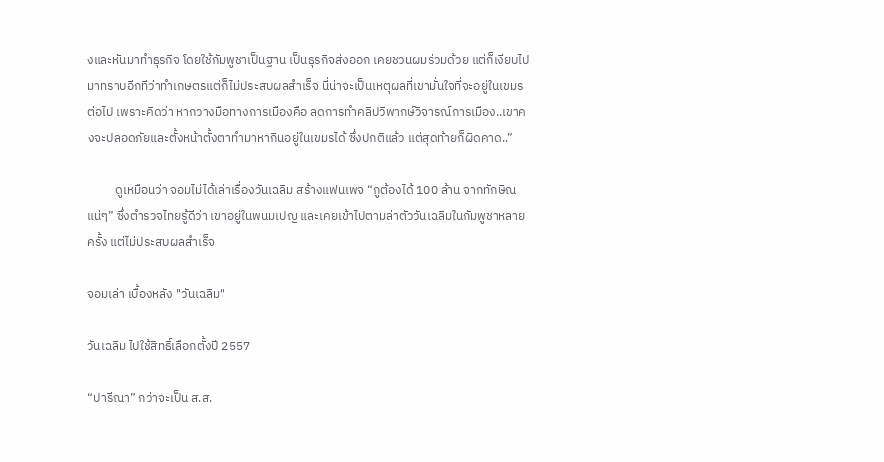งและหันมาทำธุรกิจ โดยใช้กัมพูชาเป็นฐาน เป็นธุรกิจส่งออก เคยชวนผมร่วมด้วย แต่ก็เงียบไป มาทราบอีกทีว่าทำเกษตรแต่ก็ไม่ประสบผลสำเร็จ นี่น่าจะเป็นเหตุผลที่เขามั่นใจที่จะอยู่ในเขมรต่อไป เพราะคิดว่า หากวางมือทางการเมืองคือ ลดการทำคลิปวิพากษ์วิจารณ์การเมือง..เขาคงจะปลอดภัยและตั้งหน้าตั้งตาทำมาหากินอยู่ในเขมรได้ ซึ่งปกติแล้ว แต่สุดท้ายก็ผิดคาด..”

          ดูเหมือนว่า จอมไม่ได้เล่าเรื่องวันเฉลิม สร้างแฟนเพจ “กูต้องได้ 100 ล้าน จากทักษิณแน่ๆ” ซึ่งตำรวจไทยรู้ดีว่า เขาอยู่ในพนมเปญ และเคยเข้าไปตามล่าตัววันเฉลิมในกัมพูชาหลายครั้ง แต่ไม่ประสบผลสำเร็จ

จอมเล่า เบื้องหลัง "วันเฉลิม"

วันเฉลิม ไปใช้สิทธิ์เลือกตั้งปี 2557

“ปารีณา” กว่าจะเป็น ส.ส.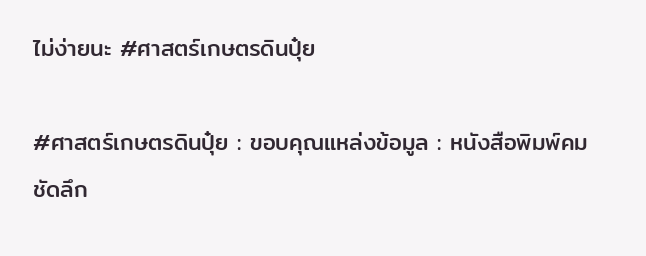ไม่ง่ายนะ #ศาสตร์เกษตรดินปุ๋ย

#ศาสตร์เกษตรดินปุ๋ย : ขอบคุณแหล่งข้อมูล : หนังสือพิมพ์คมชัดลึก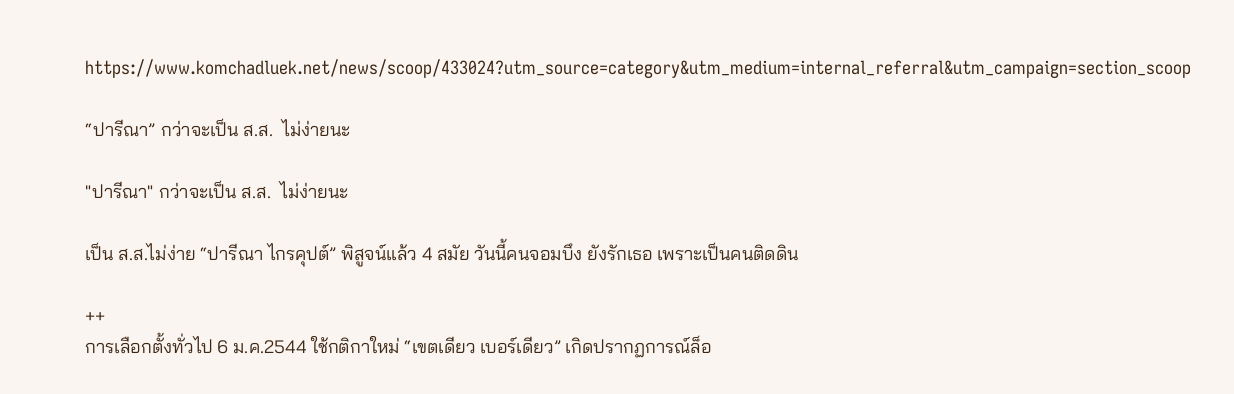https://www.komchadluek.net/news/scoop/433024?utm_source=category&utm_medium=internal_referral&utm_campaign=section_scoop

“ปารีณา” กว่าจะเป็น ส.ส.  ไม่ง่ายนะ

"ปารีณา" กว่าจะเป็น ส.ส.  ไม่ง่ายนะ

เป็น ส.ส.ไม่ง่าย “ปารีณา ไกรคุปต์” พิสูจน์แล้ว 4 สมัย วันนี้คนจอมบึง ยังรักเธอ เพราะเป็นคนติดดิน

++
การเลือกตั้งทั่วไป 6 ม.ค.2544 ใช้กติกาใหม่ “เขตเดียว เบอร์เดียว” เกิดปรากฏการณ์ล็อ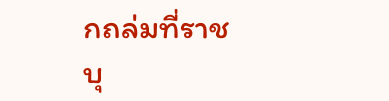กถล่มที่ราชบุ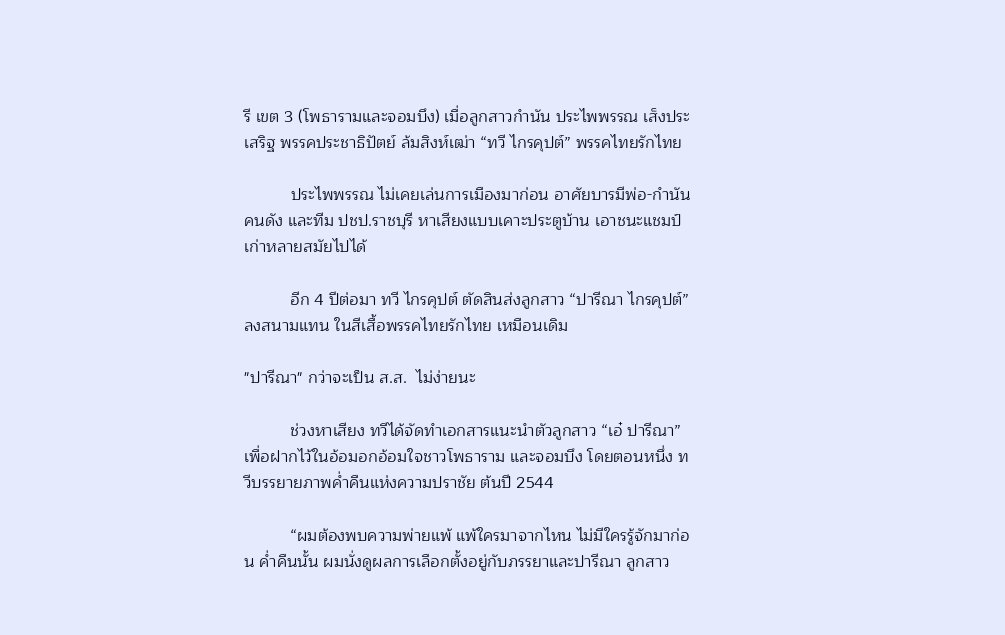รี เขต 3 (โพธารามและจอมบึง) เมื่อลูกสาวกำนัน ประไพพรรณ เส็งประเสริฐ พรรคประชาธิปัตย์ ล้มสิงห์เฒ่า “ทวี ไกรคุปต์” พรรคไทยรักไทย

          ประไพพรรณ ไม่เคยเล่นการเมืองมาก่อน อาศัยบารมีพ่อ-กำนันคนดัง และทีม ปชป.ราชบุรี หาเสียงแบบเคาะประตูบ้าน เอาชนะแชมป์เก่าหลายสมัยไปได้

          อีก 4 ปีต่อมา ทวี ไกรคุปต์ ตัดสินส่งลูกสาว “ปารีณา ไกรคุปต์” ลงสนามแทน ในสีเสื้อพรรคไทยรักไทย เหมือนเดิม

"ปารีณา" กว่าจะเป็น ส.ส.  ไม่ง่ายนะ

          ช่วงหาเสียง ทวีได้จัดทำเอกสารแนะนำตัวลูกสาว “เอ๋ ปารีณา” เพื่อฝากไว้ในอ้อมอกอ้อมใจชาวโพธาราม และจอมบึง โดยตอนหนึ่ง ทวีบรรยายภาพค่ำคืนแห่งความปราชัย ต้นปี 2544

          “ผมต้องพบความพ่ายแพ้ แพ้ใครมาจากไหน ไม่มีใครรู้จักมาก่อน ค่ำคืนนั้น ผมนั่งดูผลการเลือกตั้งอยู่กับภรรยาและปารีณา ลูกสาว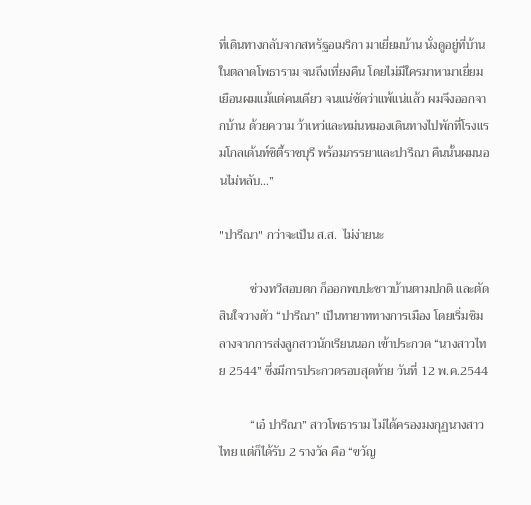ที่เดินทางกลับจากสหรัฐอเมริกา มาเยี่ยมบ้าน นั่งดูอยู่ที่บ้านในตลาดโพธาราม จนถึงเที่ยงคืน โดยไม่มีใครมาหามาเยี่ยมเยือนผมแม้แต่คนเดียว จนแน่ชัดว่าแพ้แน่แล้ว ผมจึงออกจากบ้าน ด้วยความ ว้าเหว่และหม่นหมองเดินทางไปพักที่โรงแรมโกลเด้นท์ซิตี้ราชบุรี พร้อมภรรยาและปารีณา คืนนั้นผมนอนไม่หลับ…”

"ปารีณา" กว่าจะเป็น ส.ส.  ไม่ง่ายนะ

          ช่วงทวีสอบตก ก็ออกพบปะชาวบ้านตามปกติ และตัดสินใจวางตัว “ปารีณา” เป็นทายาททางการเมือง โดยเริ่มชิมลางจากการส่งลูกสาวนักเรียนนอก เข้าประกวด “นางสาวไทย 2544” ซึ่งมีการประกวดรอบสุดท้าย วันที่ 12 พ.ค.2544

          “เอ๋ ปารีณา” สาวโพธาราม ไม่ได้ครองมงกุฏนางสาวไทย แต่ก็ได้รับ 2 รางวัล คือ “ขวัญ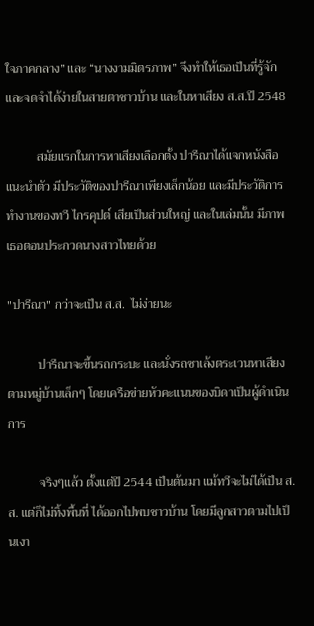ใจภาคกลาง” และ “นางงามมิตรภาพ” จึงทำให้เธอเป็นที่รู้จักและจดจำได้ง่ายในสายตาชาวบ้าน และในหาเสียง ส.ส.ปี 2548

          สมัยแรกในการหาเสียงเลือกตั้ง ปารีณาได้แจกหนังสือแนะนำตัว มีประวัติของปารีณาเพียงเล็กน้อย และมีประวัติการทำงานของทวี ไกรคุปต์ เสียเป็นส่วนใหญ่ และในเล่มนั้น มีภาพเธอตอนประกวดนางสาวไทยด้วย

"ปารีณา" กว่าจะเป็น ส.ส.  ไม่ง่ายนะ

          ปารีณาจะขึ้นรถกระบะ และนั่งรถซาเล้งตระเวนหาเสียงตามหมู่บ้านเล็กๆ โดยเครือข่ายหัวคะแนนของบิดาเป็นผู้ดำเนินการ

          จริงๆแล้ว ตั้งแต่ปี 2544 เป็นต้นมา แม้ทวีจะไม่ได้เป็น ส.ส. แต่ก็ไม่ทิ้งพื้นที่ ได้ออกไปพบชาวบ้าน โดยมีลูกสาวตามไปเป็นเงา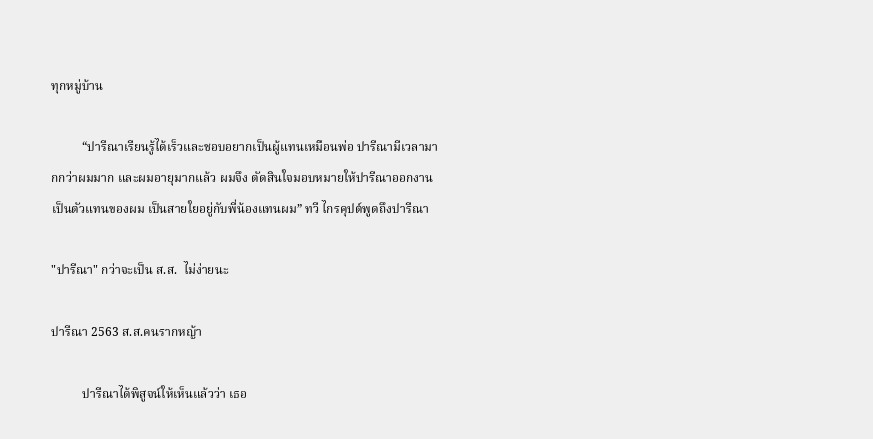ทุกหมู่บ้าน

          “ปารีณาเรียนรู้ได้เร็วและชอบอยากเป็นผู้แทนเหมือนพ่อ ปารีณามีเวลามากกว่าผมมาก และผมอายุมากแล้ว ผมจึง ตัดสินใจมอบหมายให้ปารีณาออกงานเป็นตัวแทนของผม เป็นสายใยอยู่กับพี่น้องแทนผม” ทวี ไกรคุปต์พูดถึงปารีณา

"ปารีณา" กว่าจะเป็น ส.ส.  ไม่ง่ายนะ

ปารีณา 2563 ส.ส.คนรากหญ้า

          ปารีณาได้พิสูจน์ให้เห็นแล้วว่า เธอ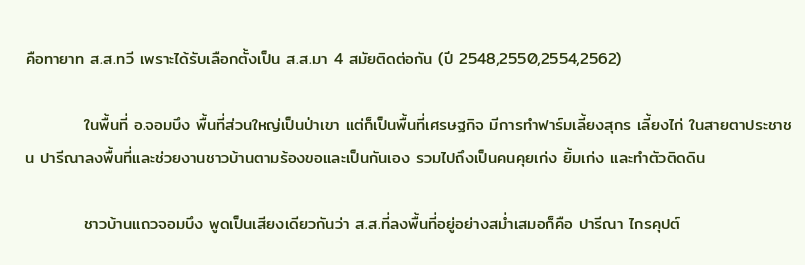คือทายาท ส.ส.ทวี เพราะได้รับเลือกตั้งเป็น ส.ส.มา 4 สมัยติดต่อกัน (ปี 2548,2550,2554,2562)

          ในพื้นที่ อ.จอมบึง พื้นที่ส่วนใหญ่เป็นป่าเขา แต่ก็เป็นพื้นที่เศรษฐกิจ มีการทำฟาร์มเลี้ยงสุกร เลี้ยงไก่ ในสายตาประชาชน ปารีณาลงพื้นที่และช่วยงานชาวบ้านตามร้องขอและเป็นกันเอง รวมไปถึงเป็นคนคุยเก่ง ยิ้มเก่ง และทำตัวติดดิน

          ชาวบ้านแถวจอมบึง พูดเป็นเสียงเดียวกันว่า ส.ส.ที่ลงพื้นที่อยู่อย่างสม่ำเสมอก็คือ ปารีณา ไกรคุปต์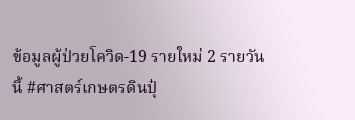ข้อมูลผู้ป่วยโควิด-19 รายใหม่ 2 รายวันนี้ #ศาสตร์เกษตรดินปุ๋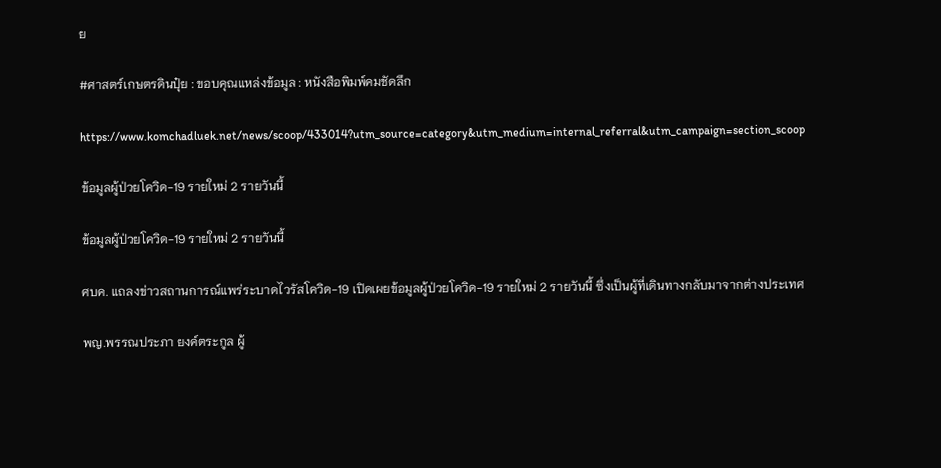ย

#ศาสตร์เกษตรดินปุ๋ย : ขอบคุณแหล่งข้อมูล : หนังสือพิมพ์คมชัดลึก

https://www.komchadluek.net/news/scoop/433014?utm_source=category&utm_medium=internal_referral&utm_campaign=section_scoop

ข้อมูลผู้ป่วยโควิด-19 รายใหม่ 2 รายวันนี้

ข้อมูลผู้ป่วยโควิด-19 รายใหม่ 2 รายวันนี้

ศบค. แถลงข่าวสถานการณ์แพร่ระบาดไวรัสโควิด-19 เปิดเผยข้อมูลผู้ป่วยโควิด-19 รายใหม่ 2 รายวันนี้ ซึ่งเป็นผู้ที่เดินทางกลับมาจากต่างประเทศ

พญ.พรรณประภา ยงค์ตระกูล ผู้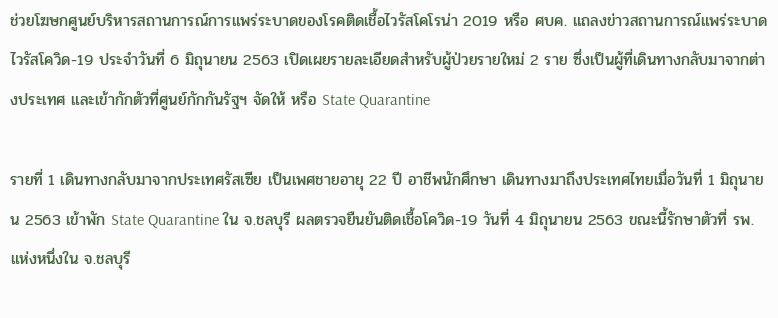ช่วยโฆษกศูนย์บริหารสถานการณ์การแพร่ระบาดของโรคติดเชื้อไวรัสโคโรน่า 2019 หรือ ศบค. แถลงข่าวสถานการณ์แพร่ระบาดไวรัสโควิด-19 ประจำวันที่ 6 มิถุนายน 2563 เปิดเผยรายละเอียดสำหรับผู้ป่วยรายใหม่ 2 ราย ซึ่งเป็นผู้ที่เดินทางกลับมาจากต่างประเทศ และเข้ากักตัวที่ศูนย์กักกันรัฐฯ จัดให้ หรือ State Quarantine

รายที่ 1 เดินทางกลับมาจากประเทศรัสเซีย เป็นเพศชายอายุ 22 ปี อาชีพนักศึกษา เดินทางมาถึงประเทศไทยเมื่อวันที่ 1 มิถุนายน 2563 เข้าพัก State Quarantine ใน จ.ชลบุรี ผลตรวจยืนยันติดเชื้อโควิด-19 วันที่ 4 มิถุนายน 2563 ขณะนี้รักษาตัวที่ รพ.แห่งหนึ่งใน จ.ชลบุรี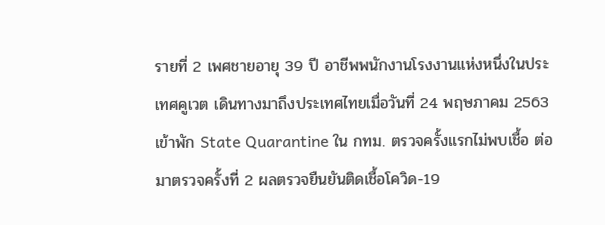รายที่ 2 เพศชายอายุ 39 ปี อาชีพพนักงานโรงงานแห่งหนึ่งในประเทศคูเวต เดินทางมาถึงประเทศไทยเมื่อวันที่ 24 พฤษภาคม 2563 เข้าพัก State Quarantine ใน กทม. ตรวจครั้งแรกไม่พบเชื้อ ต่อมาตรวจครั้งที่ 2 ผลตรวจยืนยันติดเชื้อโควิด-19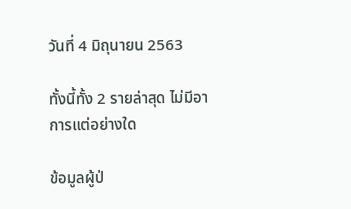วันที่ 4 มิถุนายน 2563

ทั้งนี้ทั้ง 2 รายล่าสุด ไม่มีอาการแต่อย่างใด

ข้อมูลผู้ป่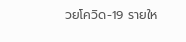วยโควิด-19 รายให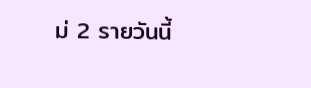ม่ 2 รายวันนี้